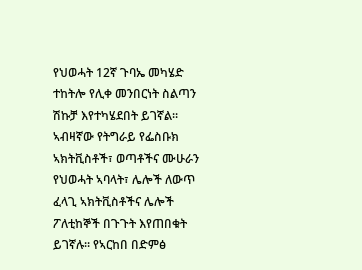የህወሓት 12ኛ ጉባኤ መካሄድ ተከትሎ የሊቀ መንበርነት ስልጣን ሽኩቻ እየተካሄደበት ይገኛል። ኣብዛኛው የትግራይ የፌስቡክ ኣክትቪስቶች፣ ወጣቶችና ሙሁራን የህወሓት ኣባላት፣ ሌሎች ለውጥ ፈላጊ ኣክትቪስቶችና ሌሎች ፖለቲከኞች በጉጉት እየጠበቁት ይገኛሉ። የኣርከበ በድምፅ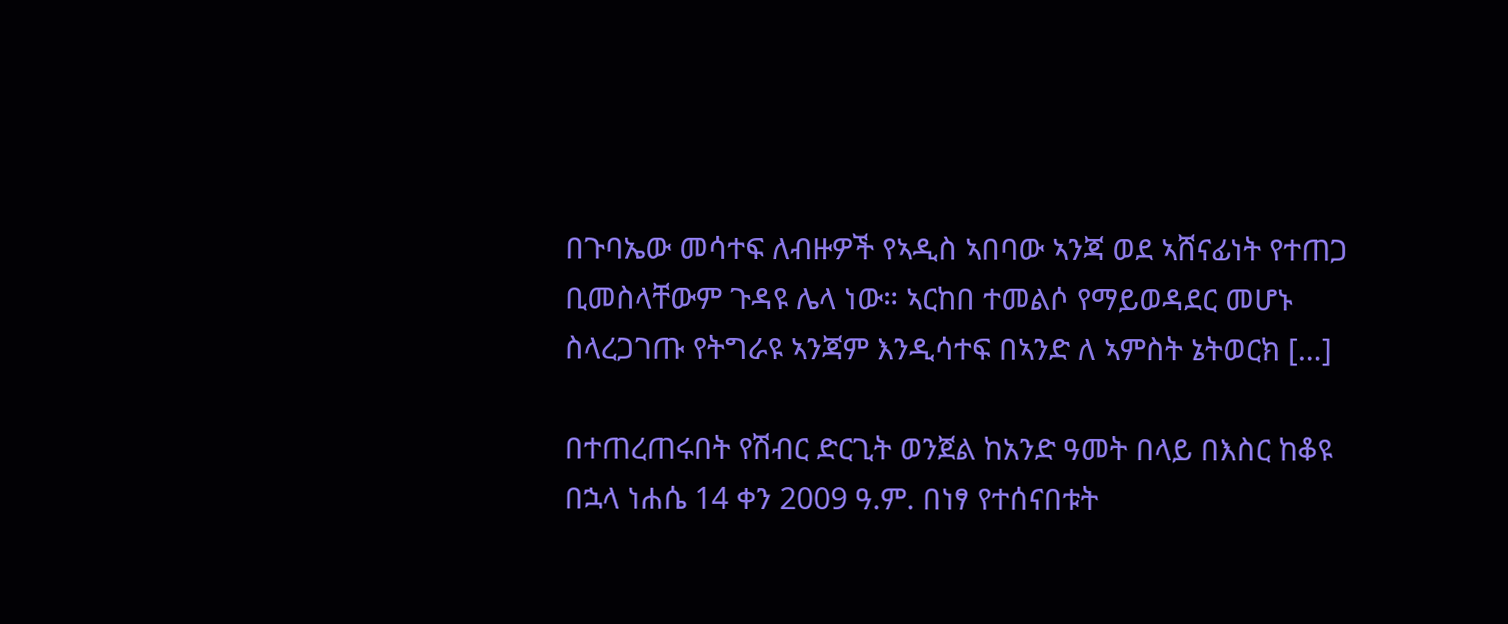በጉባኤው መሳተፍ ለብዙዎች የኣዲስ ኣበባው ኣንጃ ወደ ኣሸናፊነት የተጠጋ ቢመስላቸውም ጉዳዩ ሌላ ነው። ኣርከበ ተመልሶ የማይወዳደር መሆኑ ስላረጋገጡ የትግራዩ ኣንጃም እንዲሳተፍ በኣንድ ለ ኣምስት ኔትወርክ […]

በተጠረጠሩበት የሽብር ድርጊት ወንጀል ከአንድ ዓመት በላይ በእስር ከቆዩ በኋላ ነሐሴ 14 ቀን 2009 ዓ.ም. በነፃ የተሰናበቱት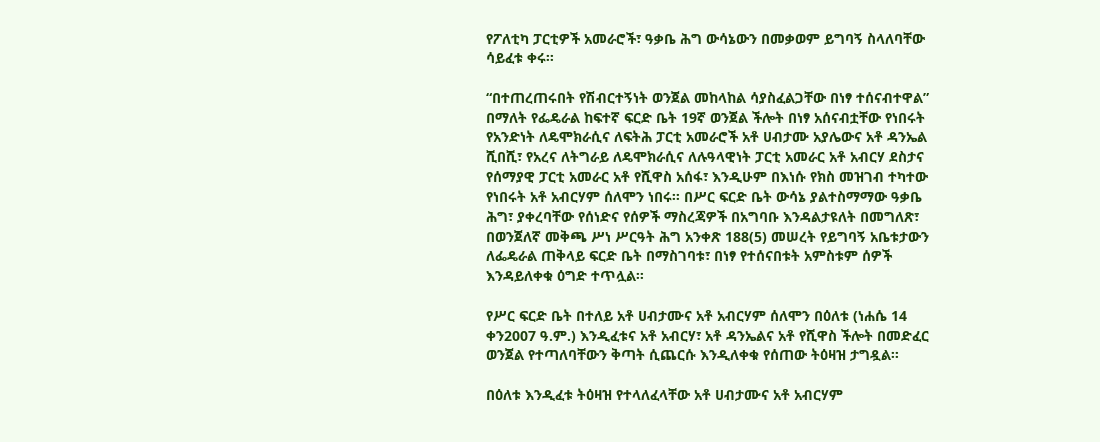የፖለቲካ ፓርቲዎች አመራሮች፣ ዓቃቤ ሕግ ውሳኔውን በመቃወም ይግባኝ ስላለባቸው ሳይፈቱ ቀሩ፡፡

“በተጠረጠሩበት የሽብርተኝነት ወንጀል መከላከል ሳያስፈልጋቸው በነፃ ተሰናብተዋል” በማለት የፌዴራል ከፍተኛ ፍርድ ቤት 19ኛ ወንጀል ችሎት በነፃ አሰናብቷቸው የነበሩት የአንድነት ለዴሞክራሲና ለፍትሕ ፓርቲ አመራሮች አቶ ሀብታሙ አያሌውና አቶ ዳንኤል ሺበሺ፣ የአረና ለትግራይ ለዴሞክራሲና ለሉዓላዊነት ፓርቲ አመራር አቶ አብርሃ ደስታና የሰማያዊ ፓርቲ አመራር አቶ የሺዋስ አሰፋ፣ እንዲሁም በእነሱ የክስ መዝገብ ተካተው የነበሩት አቶ አብርሃም ሰለሞን ነበሩ፡፡ በሥር ፍርድ ቤት ውሳኔ ያልተስማማው ዓቃቤ ሕግ፣ ያቀረባቸው የሰነድና የሰዎች ማስረጃዎች በአግባቡ እንዳልታዩለት በመግለጽ፣ በወንጀለኛ መቅጫ ሥነ ሥርዓት ሕግ አንቀጽ 188(5) መሠረት የይግባኝ አቤቱታውን ለፌዴራል ጠቅላይ ፍርድ ቤት በማስገባቱ፣ በነፃ የተሰናበቱት አምስቱም ሰዎች እንዳይለቀቁ ዕግድ ተጥሏል፡፡

የሥር ፍርድ ቤት በተለይ አቶ ሀብታሙና አቶ አብርሃም ሰለሞን በዕለቱ (ነሐሴ 14 ቀን2007 ዓ.ም.) እንዲፈቱና አቶ አብርሃ፣ አቶ ዳንኤልና አቶ የሺዋስ ችሎት በመድፈር ወንጀል የተጣለባቸውን ቅጣት ሲጨርሱ እንዲለቀቁ የሰጠው ትዕዛዝ ታግዷል፡፡

በዕለቱ እንዲፈቱ ትዕዛዝ የተላለፈላቸው አቶ ሀብታሙና አቶ አብርሃም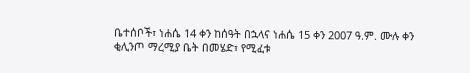ቤተሰቦች፣ ነሐሴ 14 ቀን ከሰዓት በኋላና ነሐሴ 15 ቀን 2007 ዓ.ም. ሙሉ ቀን ቂሊንጦ ማረሚያ ቤት በመሄድ፣ የሚፈቱ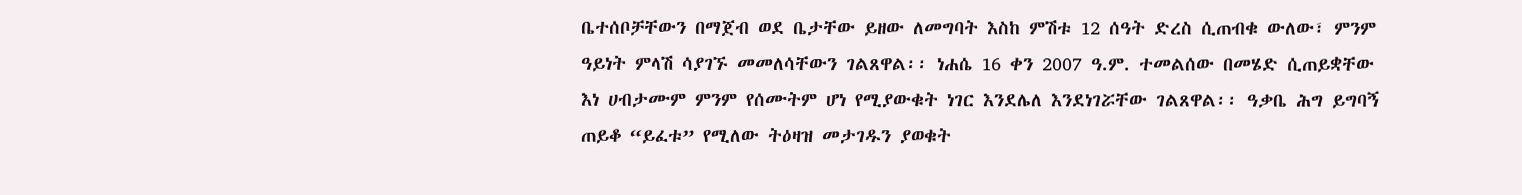ቤተሰቦቻቸውን በማጀብ ወደ ቤታቸው ይዘው ለመግባት እስከ ምሽቱ 12 ሰዓት ድረስ ሲጠብቁ ውለው፣ ምንም ዓይነት ምላሽ ሳያገኙ መመለሳቸውን ገልጸዋል፡፡ ነሐሴ 16 ቀን 2007 ዓ.ም. ተመልሰው በመሄድ ሲጠይቋቸው እነ ሀብታሙም ምንም የሰሙትም ሆነ የሚያውቁት ነገር እንደሌለ እንደነገሯቸው ገልጸዋል፡፡ ዓቃቤ ሕግ ይግባኝ ጠይቆ “ይፈቱ” የሚለው ትዕዛዝ መታገዱን ያወቁት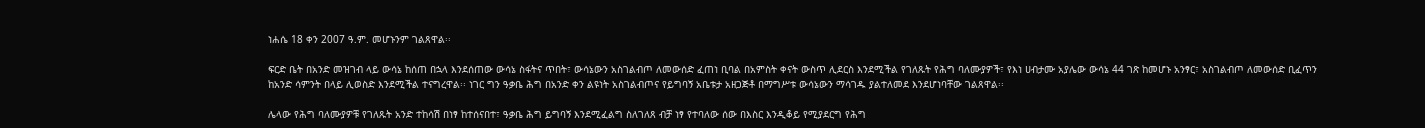ነሐሴ 18 ቀን 2007 ዓ.ም. መሆኑንም ገልጸዋል፡፡

ፍርድ ቤት በአንድ መዝገብ ላይ ውሳኔ ከሰጠ በኋላ እንደሰጠው ውሳኔ ስፋትና ጥበት፣ ውሳኔውን አስገልብጦ ለመውሰድ ፈጠነ ቢባል በአምስት ቀናት ውስጥ ሊደርስ እንደሚችል የገለጹት የሕግ ባለሙያዎች፣ የእነ ሀብታሙ አያሌው ውሳኔ 44 ገጽ ከመሆኑ አንፃር፣ አስገልብጦ ለመውሰድ ቢፈጥን ከአንድ ሳምንት በላይ ሊወስድ እንደሚችል ተናግረዋል፡፡ ነገር ግን ዓቃቤ ሕግ በአንድ ቀን ልዩነት አስገልብጦና የይግባኝ አቤቱታ አዘጋጅቶ በማግሥቱ ውሳኔውን ማሳገዱ ያልተለመደ እንደሆነባቸው ገልጸዋል፡፡

ሌላው የሕግ ባለሙያዎቹ የገለጹት አንድ ተከሳሽ በነፃ ከተሰናበተ፣ ዓቃቤ ሕግ ይግባኝ እንደሚፈልግ ስለገለጸ ብቻ ነፃ የተባለው ሰው በእስር እንዲቆይ የሚያደርግ የሕግ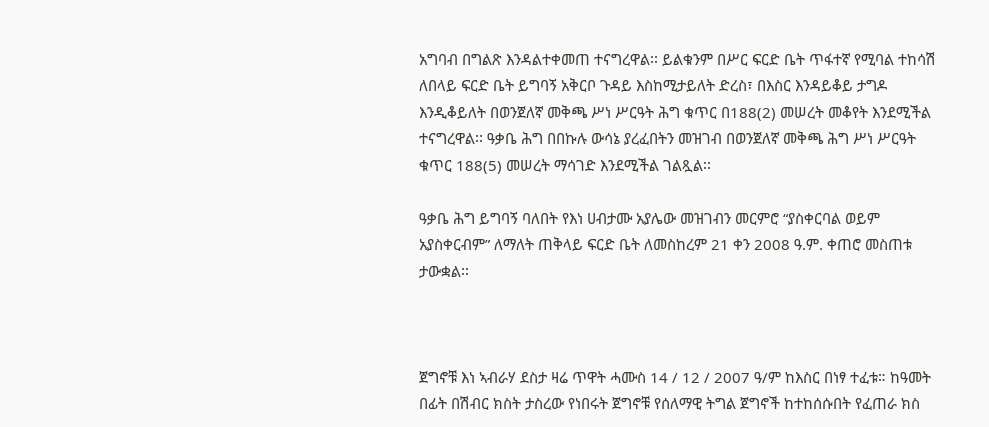አግባብ በግልጽ እንዳልተቀመጠ ተናግረዋል፡፡ ይልቁንም በሥር ፍርድ ቤት ጥፋተኛ የሚባል ተከሳሽ ለበላይ ፍርድ ቤት ይግባኝ አቅርቦ ጉዳይ እስከሚታይለት ድረስ፣ በእስር እንዳይቆይ ታግዶ እንዲቆይለት በወንጀለኛ መቅጫ ሥነ ሥርዓት ሕግ ቁጥር በ188(2) መሠረት መቆየት እንደሚችል ተናግረዋል፡፡ ዓቃቤ ሕግ በበኩሉ ውሳኔ ያረፈበትን መዝገብ በወንጀለኛ መቅጫ ሕግ ሥነ ሥርዓት ቁጥር 188(5) መሠረት ማሳገድ እንደሚችል ገልጿል፡፡

ዓቃቤ ሕግ ይግባኝ ባለበት የእነ ሀብታሙ አያሌው መዝገብን መርምሮ “ያስቀርባል ወይም አያስቀርብም” ለማለት ጠቅላይ ፍርድ ቤት ለመስከረም 21 ቀን 2008 ዓ.ም. ቀጠሮ መስጠቱ ታውቋል፡፡



ጀግኖቹ እነ ኣብራሃ ደስታ ዛሬ ጥዋት ሓሙስ 14 / 12 / 2007 ዓ/ም ከእስር በነፃ ተፈቱ። ከዓመት በፊት በሽብር ክስት ታስረው የነበሩት ጀግኖቹ የሰለማዊ ትግል ጀግኖች ከተከሰሱበት የፈጠራ ክስ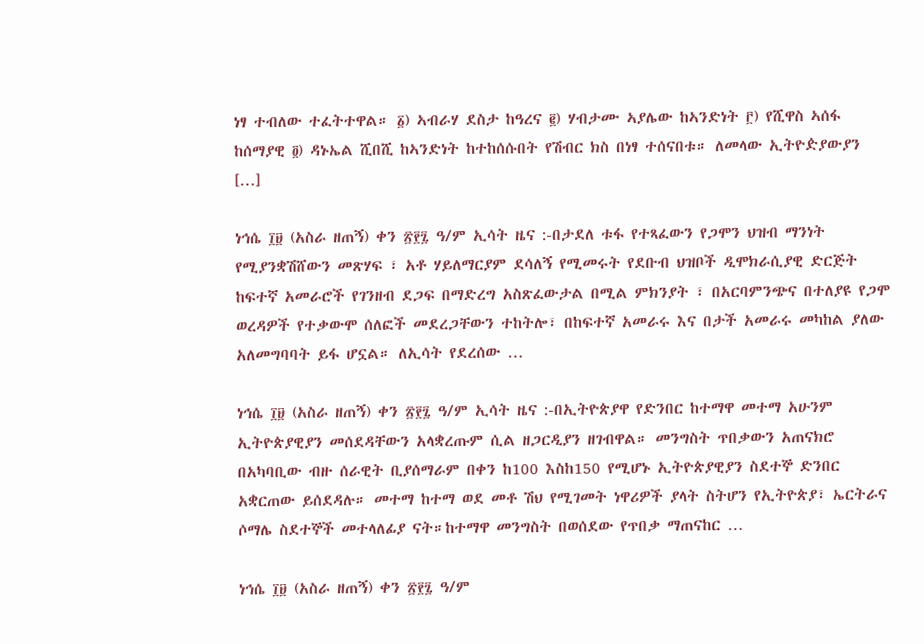ነፃ ተብለው ተፈትተዋል። ፩) ኣብራሃ ደስታ ከዓረና ፪) ሃብታሙ ኣያሌው ከኣንድነት ፫) የሺዋስ ኣሰፋ ከሰማያዊ ፬) ዳኑኤል ሺበሺ ከኣንድነት ከተከሰሱበት የሽብር ክስ በነፃ ተሰናበቱ። ለመላው ኢትዮዽያውያን […]

ነኅሴ ፲፱ (አስራ ዘጠኝ) ቀን ፳፻፯ ዓ/ም ኢሳት ዜና :-በታደለ ቱፋ የተጻፈውን የጋሞን ህዝብ ማንነት የሚያንቋሽሸውን መጽሃፍ ፣ አቶ ሃይለማርያም ደሳለኝ የሚመሩት የደቡብ ህዝቦች ዲሞክራሲያዊ ድርጅት ከፍተኛ አመራሮች የገንዘብ ደጋፍ በማድረግ አስጽፈውታል በሚል ምክንያት ፣ በአርባምንጭና በተለያዩ የጋሞ ወረዳዎች የተቃውሞ ሰለፎች መደረጋቸውን ተከትሎ፣ በከፍተኛ አመራሩ እና በታች አመራሩ መካከል ያለው አለመግባባት ይፋ ሆኗል። ለኢሳት የደረሰው …

ነኅሴ ፲፱ (አስራ ዘጠኝ) ቀን ፳፻፯ ዓ/ም ኢሳት ዜና :-በኢትዮጵያዋ የድንበር ከተማዋ መተማ አሁንም ኢትዮጵያዊያን መሰደዳቸውን አላቋረጡም ሲል ዘጋርዲያን ዘገብዋል። መንግስት ጥበቃውን አጠናክሮ በአካባቢው ብዙ ሰራዊት ቢያሰማራም በቀን ከ100 እስከ150 የሚሆኑ ኢትዮጵያዊያን ስደተኞ ድንበር አቋርጠው ይሰደዳሉ። መተማ ከተማ ወደ መቶ ሽህ የሚገመት ነዋሪዎች ያላት ስትሆን የኢትዮጵያ፣ ኤርትራና ሶማሌ ስደተኞች መተላለፊያ ናት።ከተማዋ መንግስት በወሰደው የጥበቃ ማጠናከር …

ነኅሴ ፲፱ (አስራ ዘጠኝ) ቀን ፳፻፯ ዓ/ም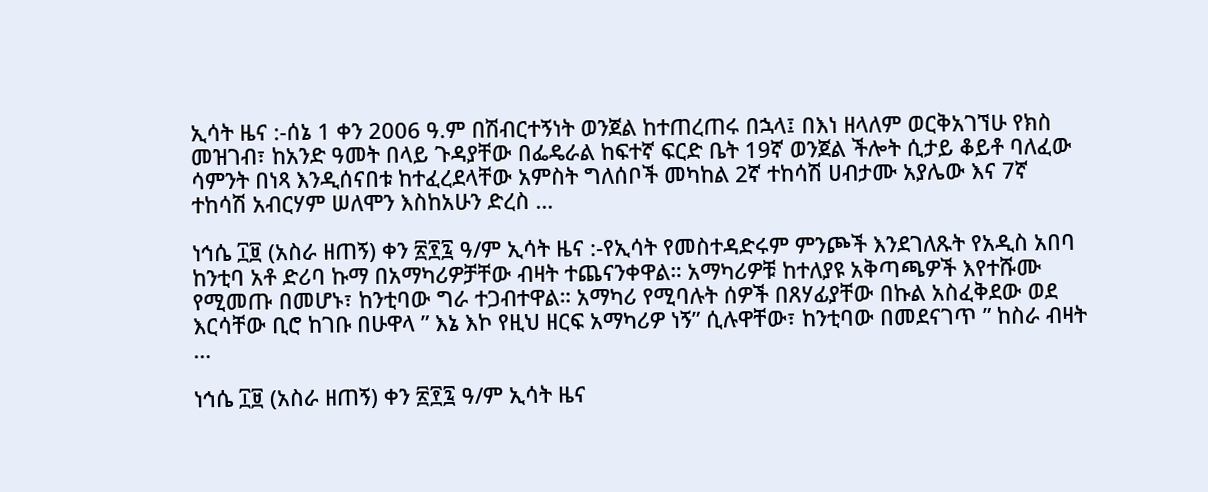ኢሳት ዜና :-ሰኔ 1 ቀን 2006 ዓ.ም በሽብርተኝነት ወንጀል ከተጠረጠሩ በኋላ፤ በእነ ዘላለም ወርቅአገኘሁ የክስ መዝገብ፣ ከአንድ ዓመት በላይ ጉዳያቸው በፌዴራል ከፍተኛ ፍርድ ቤት 19ኛ ወንጀል ችሎት ሲታይ ቆይቶ ባለፈው ሳምንት በነጻ እንዲሰናበቱ ከተፈረደላቸው አምስት ግለሰቦች መካከል 2ኛ ተከሳሽ ሀብታሙ አያሌው እና 7ኛ ተከሳሽ አብርሃም ሠለሞን እስከአሁን ድረስ …

ነኅሴ ፲፱ (አስራ ዘጠኝ) ቀን ፳፻፯ ዓ/ም ኢሳት ዜና :-የኢሳት የመስተዳድሩም ምንጮች እንደገለጹት የአዲስ አበባ ከንቲባ አቶ ድሪባ ኩማ በአማካሪዎቻቸው ብዛት ተጨናንቀዋል። አማካሪዎቹ ከተለያዩ አቅጣጫዎች እየተሹሙ የሚመጡ በመሆኑ፣ ከንቲባው ግራ ተጋብተዋል። አማካሪ የሚባሉት ሰዎች በጸሃፊያቸው በኩል አስፈቅደው ወደ እርሳቸው ቢሮ ከገቡ በሁዋላ ” እኔ እኮ የዚህ ዘርፍ አማካሪዎ ነኝ” ሲሉዋቸው፣ ከንቲባው በመደናገጥ ” ከስራ ብዛት …

ነኅሴ ፲፱ (አስራ ዘጠኝ) ቀን ፳፻፯ ዓ/ም ኢሳት ዜና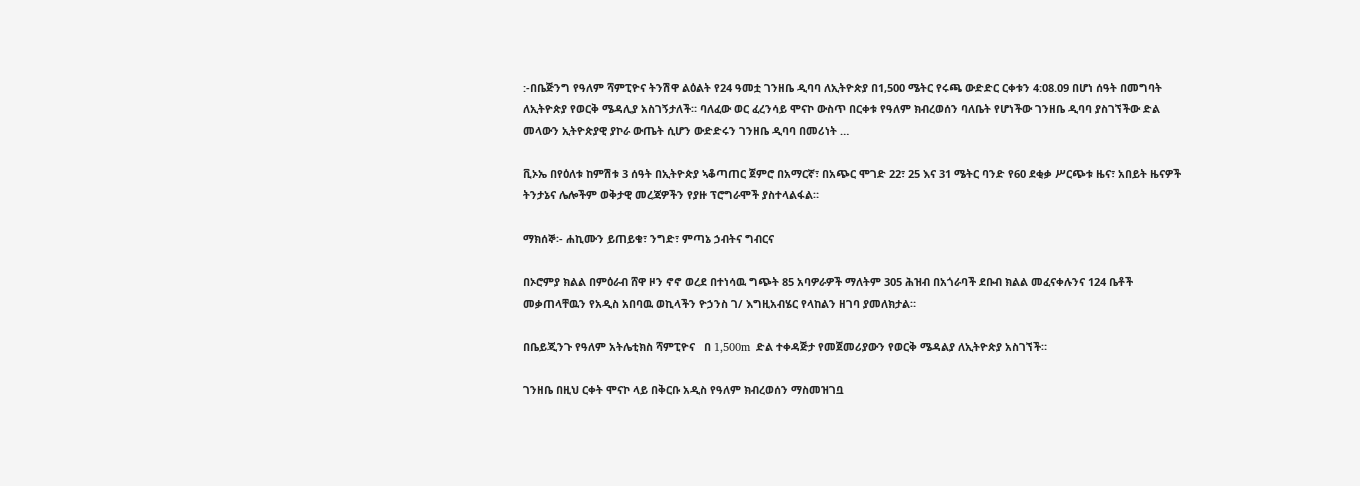:-በቤጅንግ የዓለም ሻምፒዮና ትንሽዋ ልዕልት የ24 ዓመቷ ገንዘቤ ዲባባ ለኢትዮጵያ በ1,500 ሜትር የሩጫ ውድድር ርቀቱን 4:08.09 በሆነ ሰዓት በመግባት ለኢትዮጵያ የወርቅ ሜዳሊያ አስገኝታለች። ባለፈው ወር ፈረንሳይ ሞናኮ ውስጥ በርቀቱ የዓለም ክብረወሰን ባለቤት የሆነችው ገንዘቤ ዲባባ ያስገኘችው ድል መላውን ኢትዮጵያዊ ያኮራ ውጤት ሲሆን ውድድሩን ገንዘቤ ዲባባ በመሪነት …

ቪኦኤ በየዕለቱ ከምሽቱ 3 ሰዓት በኢትዮጵያ ኣቆጣጠር ጀምሮ በአማርኛ፣ በአጭር ሞገድ 22፣ 25 እና 31 ሜትር ባንድ የ60 ደቂቃ ሥርጭቱ ዜና፣ አበይት ዜናዎች ትንታኔና ሌሎችም ወቅታዊ መረጃዎችን የያዙ ፕሮግራሞች ያስተላልፋል።

ማክሰኞ፡- ሐኪሙን ይጠይቁ፣ ንግድ፣ ምጣኔ ኃብትና ግብርና

በኦሮምያ ክልል በምዕራብ ሸዋ ዞን ኖኖ ወረደ በተነሳዉ ግጭት 85 አባዎራዎች ማለትም 305 ሕዝብ በአጎራባች ደቡብ ክልል መፈናቀሉንና 124 ቤቶች መቃጠላቸዉን የአዲስ አበባዉ ወኪላችን ዮኃንስ ገ/ እግዚአብሄር የላከልን ዘገባ ያመለክታል።

በቤይጂንጉ የዓለም አትሌቲክስ ሻምፒዮና   በ 1,500m  ድል ተቀዳጅታ የመጀመሪያውን የወርቅ ሜዳልያ ለኢትዮጵያ አስገኘች።

ገንዘቤ በዚህ ርቀት ሞናኮ ላይ በቅርቡ አዲስ የዓለም ክብረወሰን ማስመዝገቧ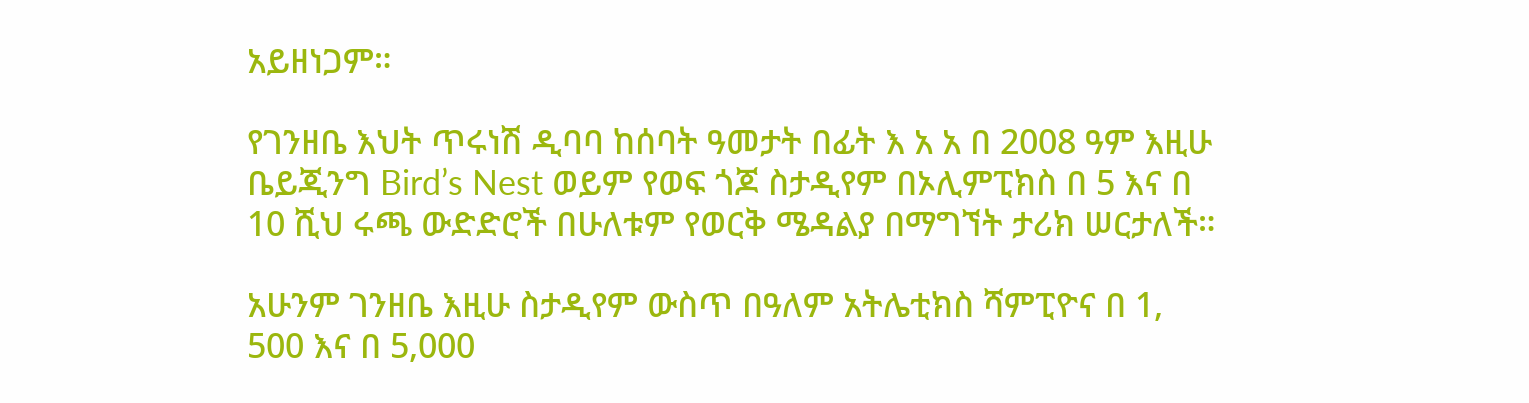አይዘነጋም።

የገንዘቤ እህት ጥሩነሽ ዲባባ ከሰባት ዓመታት በፊት እ አ አ በ 2008 ዓም እዚሁ ቤይጂንግ Bird’s Nest ወይም የወፍ ጎጆ ስታዲየም በኦሊምፒክስ በ 5 እና በ 10 ሺህ ሩጫ ውድድሮች በሁለቱም የወርቅ ሜዳልያ በማግኘት ታሪክ ሠርታለች።

አሁንም ገንዘቤ እዚሁ ስታዲየም ውስጥ በዓለም አትሌቲክስ ሻምፒዮና በ 1, 500 እና በ 5,000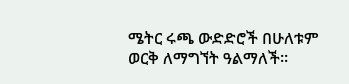ሜትር ሩጫ ውድድሮች በሁለቱም ወርቅ ለማግኘት ዓልማለች።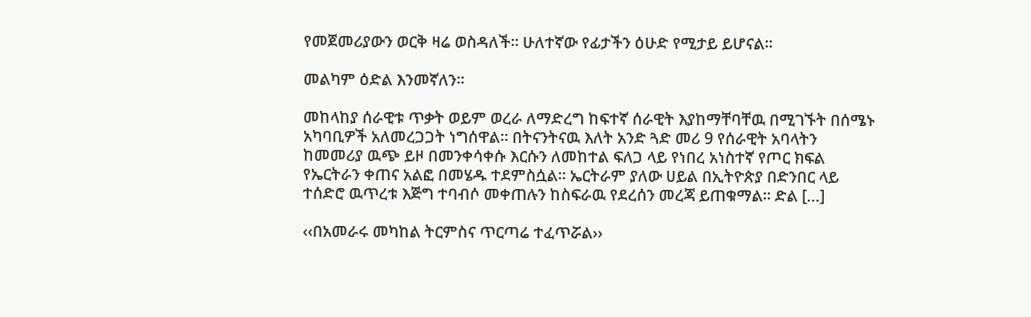የመጀመሪያውን ወርቅ ዛሬ ወስዳለች። ሁለተኛው የፊታችን ዕሁድ የሚታይ ይሆናል።

መልካም ዕድል እንመኛለን።

መከላከያ ሰራዊቱ ጥቃት ወይም ወረራ ለማድረግ ከፍተኛ ሰራዊት እያከማቸባቸዉ በሚገኙት በሰሜኑ አካባቢዎች አለመረጋጋት ነግሰዋል። በትናንትናዉ እለት አንድ ጓድ መሪ 9 የሰራዊት አባላትን ከመመሪያ ዉጭ ይዞ በመንቀሳቀሱ እርሱን ለመከተል ፍለጋ ላይ የነበረ አነስተኛ የጦር ክፍል የኤርትራን ቀጠና አልፎ በመሄዱ ተደምስሷል። ኤርትራም ያለው ሀይል በኢትዮጵያ በድንበር ላይ ተሰድሮ ዉጥረቱ እጅግ ተባብሶ መቀጠሉን ከስፍራዉ የደረሰን መረጃ ይጠቁማል። ድል […]

‹‹በአመራሩ መካከል ትርምስና ጥርጣሬ ተፈጥሯል››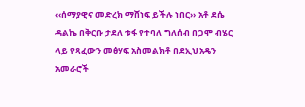‹‹ሰማያዊና መድረክ ማሸነፍ ይችሉ ነበር›› አቶ ደሴ ዳልኬ በቅርቡ ታደለ ቱፋ የተባለ ግለሰብ በጋሞ ብሄር ላይ የጻፈውን መፅሃፍ አስመልክቶ በደኢህአዴን አመራሮች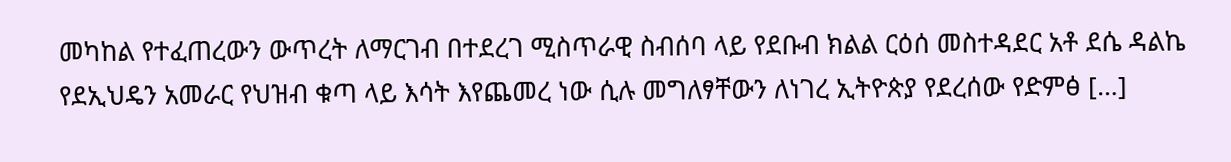መካከል የተፈጠረውን ውጥረት ለማርገብ በተደረገ ሚስጥራዊ ስብሰባ ላይ የደቡብ ክልል ርዕሰ መስተዳደር አቶ ደሴ ዳልኬ የደኢህዴን አመራር የህዝብ ቁጣ ላይ እሳት እየጨመረ ነው ሲሉ መግለፃቸውን ለነገረ ኢትዮጵያ የደረሰው የድምፅ […]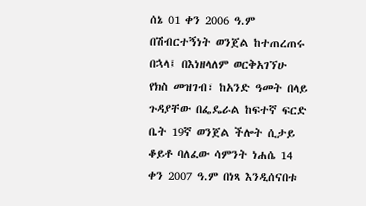ሰኔ 01 ቀን 2006 ዓ.ም በሽብርተኝነት ወንጀል ከተጠረጠሩ በኋላ፤ በእነዘላለም ወርቅአገኘሁ የክስ መዝገብ፣ ከአንድ ዓመት በላይ ጉዳያቸው በፌዴራል ከፍተኛ ፍርድ ቤት 19ኛ ወንጀል ችሎት ሲታይ ቆይቶ ባለፈው ሳምንት ነሐሴ 14 ቀን 2007 ዓ.ም በነጻ እንዲሰናበቱ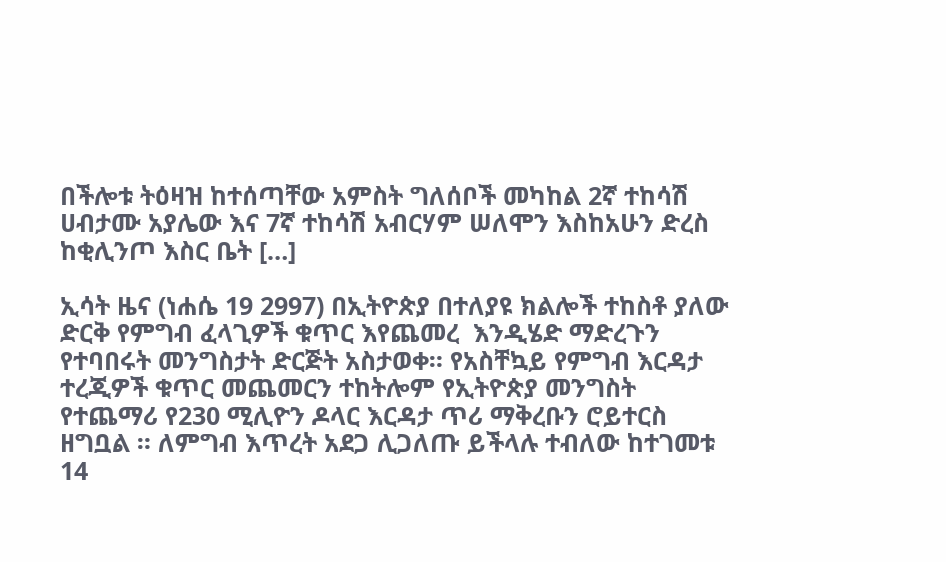በችሎቱ ትዕዛዝ ከተሰጣቸው አምስት ግለሰቦች መካከል 2ኛ ተከሳሽ ሀብታሙ አያሌው እና 7ኛ ተከሳሽ አብርሃም ሠለሞን እስከአሁን ድረስ ከቂሊንጦ እስር ቤት […]

ኢሳት ዜና (ነሐሴ 19 2997) በኢትዮጵያ በተለያዩ ክልሎች ተከስቶ ያለው ድርቅ የምግብ ፈላጊዎች ቁጥር እየጨመረ  እንዲሄድ ማድረጉን የተባበሩት መንግስታት ድርጅት አስታወቀ። የአስቸኳይ የምግብ እርዳታ ተረጂዎች ቁጥር መጨመርን ተከትሎም የኢትዮጵያ መንግስት የተጨማሪ የ230 ሚሊዮን ዶላር እርዳታ ጥሪ ማቅረቡን ሮይተርስ ዘግቧል ። ለምግብ እጥረት አደጋ ሊጋለጡ ይችላሉ ተብለው ከተገመቱ 14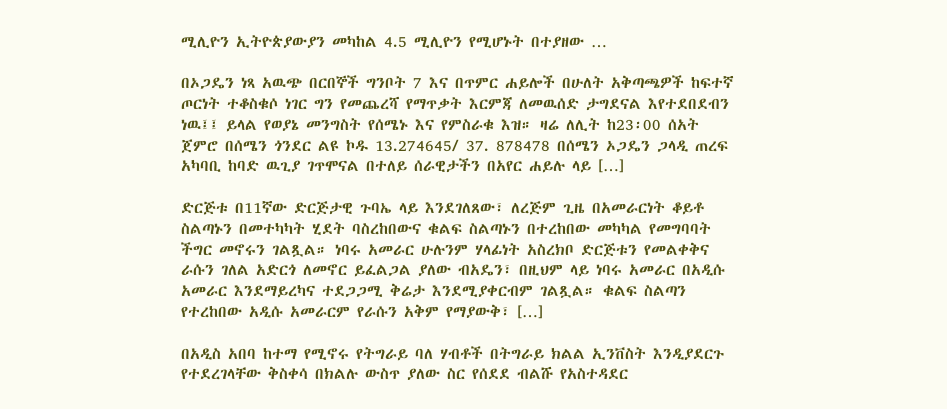ሚሊዮን ኢትዮጵያውያን መካከል 4.5 ሚሊዮን የሚሆኑት በተያዘው …

በኦጋዴን ነጻ አዉጭ በርበኞች ግንቦት 7 እና በጥምር ሐይሎች በሁለት አቅጣጫዎች ከፍተኛ ጦርነት ተቆስቁሶ ነገር ግን የመጨረሻ የማጥቃት እርምጃ ለመዉሰድ ታግደናል እየተደበደብን ነዉ፤፤ ይላል የወያኔ መንግስት የሰሜኑ እና የምስራቁ እዝ። ዛሬ ለሊት ከ23፡00 ሰአት ጀምሮ በሰሜን ጎንደር ልዩ ኮዱ 13.274645/ 37. 878478 በሰሜን ኦጋዴን ጋላዲ ጠረፍ አካባቢ ከባድ ዉጊያ ገጥሞናል በተለይ ሰራዊታችን በአየር ሐይሉ ላይ […]

ድርጅቱ በ11ኛው ድርጅታዊ ጉባኤ ላይ እንደገለጸው፣ ለረጅም ጊዜ በአመራርነት ቆይቶ ስልጣኑን በመተካካት ሂደት ባስረከበውና ቁልፍ ስልጣኑን በተረከበው መካካል የመግባባት ችግር መኖሩን ገልጿል። ነባሩ አመራር ሁሉንም ሃላፊነት አስረክቦ ድርጅቱን የመልቀቅና ራሱን ገለል አድርጎ ለመኖር ይፈልጋል ያለው ብአዴን፣ በዚህም ላይ ነባሩ አመራር በአዲሱ አመራር እንደማይረካና ተደጋጋሚ ቅሬታ እንደሚያቀርብም ገልጿል። ቁልፍ ስልጣን የተረከበው አዲሱ አመራርም የራሱን አቅም የማያውቅ፣ […]

በአዲስ አበባ ከተማ የሚኖሩ የትግራይ ባለ ሃብቶች በትግራይ ክልል ኢንቨስት እንዲያደርጉ የተደረገላቸው ቅስቀሳ በክልሉ ውስጥ ያለው ስር የሰደደ ብልሹ የአስተዳደር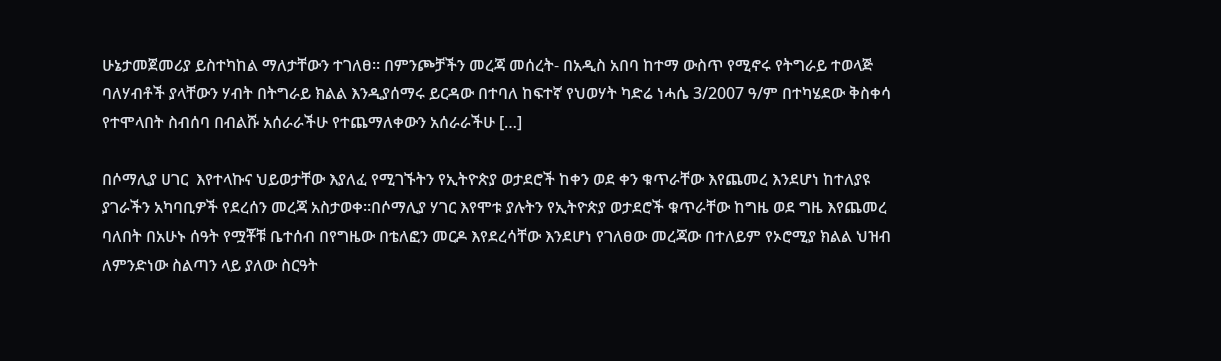ሁኔታመጀመሪያ ይስተካከል ማለታቸውን ተገለፀ። በምንጮቻችን መረጃ መሰረት- በአዲስ አበባ ከተማ ውስጥ የሚኖሩ የትግራይ ተወላጅ ባለሃብቶች ያላቸውን ሃብት በትግራይ ክልል እንዲያሰማሩ ይርዳው በተባለ ከፍተኛ የህወሃት ካድሬ ነሓሴ 3/2007 ዓ/ም በተካሄደው ቅስቀሳ የተሞላበት ስብሰባ በብልሹ አሰራራችሁ የተጨማለቀውን አሰራራችሁ […]

በሶማሊያ ሀገር  እየተላኩና ህይወታቸው እያለፈ የሚገኙትን የኢትዮጵያ ወታደሮች ከቀን ወደ ቀን ቁጥራቸው እየጨመረ እንደሆነ ከተለያዩ ያገራችን አካባቢዎች የደረሰን መረጃ አስታወቀ።በሶማሊያ ሃገር እየሞቱ ያሉትን የኢትዮጵያ ወታደሮች ቁጥራቸው ከግዜ ወደ ግዜ እየጨመረ ባለበት በአሁኑ ሰዓት የሟቾቹ ቤተሰብ በየግዜው በቴለፎን መርዶ እየደረሳቸው እንደሆነ የገለፀው መረጃው በተለይም የኦሮሚያ ክልል ህዝብ ለምንድነው ስልጣን ላይ ያለው ስርዓት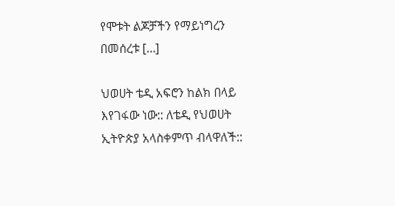የሞቱት ልጆቻችን የማይነግረን በመሰረቱ […]

ህወሀት ቴዲ አፍሮን ከልክ በላይ እየገፋው ነው:: ለቴዲ የህወሀት ኢትዮጵያ አላስቀምጥ ብላዋለች::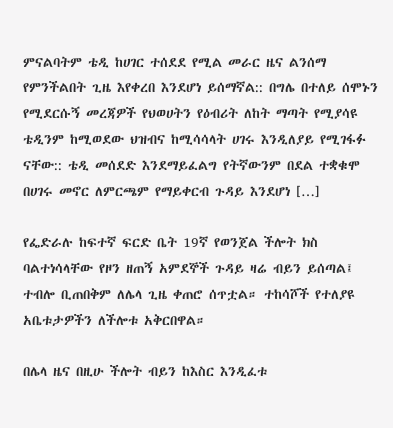ምናልባትም ቴዲ ከሀገር ተሰደደ የሚል መራር ዜና ልንሰማ የምንችልበት ጊዜ እየቀረበ እንደሆነ ይሰማኛል:: በግሌ በተለይ ሰሞኑን የሚደርሱኝ መረጃዎች የህወሀትን የዕብሪት ለከት ማጣት የሚያሳዩ ቴዲንም ከሚወደው ህዝብና ከሚሳሳላት ሀገሩ እንዲለያይ የሚገፋፉ ናቸው:: ቴዲ መሰደድ እንደማይፈልግ የትኛውንም በደል ተቋቁሞ በሀገሩ መኖር ለምርጫም የማይቀርብ ጉዳይ እንደሆነ […]

የፌድራሉ ከፍተኛ ፍርድ ቤት 19ኛ የወንጀል ችሎት ክስ ባልተነሳላቸው የዞን ዘጠኝ አምደኞች ጉዳይ ዛሬ ብይን ይሰጣል፤ ተብሎ ቢጠበቅም ለሌላ ጊዜ ቀጠሮ ሰጥቷል። ተከሳሾች የተለያዩ አቤቱታዎችን ለችሎቱ አቅርበዋል።

በሌላ ዜና በዚሁ ችሎት ብይን ከእስር እንዲፈቱ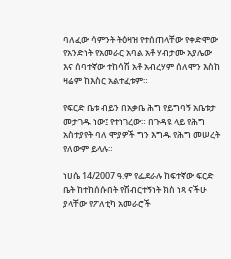ባለፈው ሳምንት ትዕዛዝ የተሰጠላቸው የቀድሞው የአንድነት የአመራር አባል አቶ ሃብታሙ አያሌው እና ሰባተኛው ተከሳሽ አቶ አብረሃም ሰለሞን እስከ ዛሬም ከእስር አልተፈቱም።

የፍርድ ቤቱ ብይን በአቃቤ ሕግ የይግባኝ አቤቱታ መታገዱ ነው፤ የተነገረው። በጉዳዩ ላይ የሕግ አስተያየት ባለ ሞያዎች ግን እግዱ የሕግ መሠረት የለውም ይላሉ።

ነሀሴ 14/2007 ዓ.ም የፌደራሉ ከፍተኛው ፍርድ ቤት ከተከሰሱበት የሽብርተኝነት ክስ ነጻ ናችሁ ያላቸው የፖለቲካ አመራሮች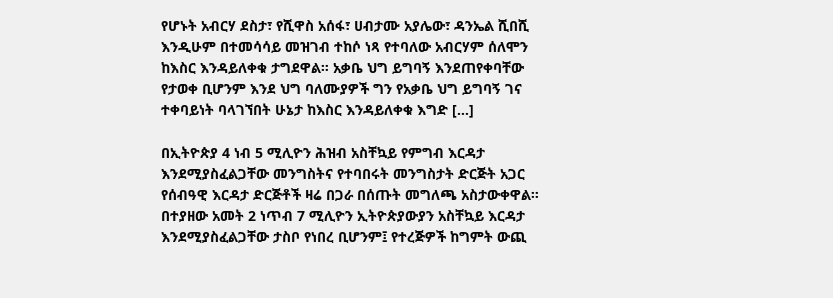የሆኑት አብርሃ ደስታ፣ የሺዋስ አሰፋ፣ ሀብታሙ አያሌው፣ ዳንኤል ሺበሺ እንዲሁም በተመሳሳይ መዝገብ ተከሶ ነጻ የተባለው አብርሃም ሰለሞን ከእስር እንዳይለቀቁ ታግደዋል። አቃቤ ህግ ይግባኝ እንደጠየቀባቸው የታወቀ ቢሆንም እንደ ህግ ባለሙያዎች ግን የአቃቤ ህግ ይግባኝ ገና ተቀባይነት ባላገኘበት ሁኔታ ከእስር እንዳይለቀቁ እግድ […]

በኢትዮጵያ 4 ነብ 5 ሚሊዮን ሕዝብ አስቸኳይ የምግብ እርዳታ እንደሚያስፈልጋቸው መንግስትና የተባበሩት መንግስታት ድርጅት አጋር የሰብዓዊ እርዳታ ድርጅቶች ዛሬ በጋራ በሰጡት መግለጫ አስታውቀዋል። በተያዘው አመት 2 ነጥብ 7 ሚሊዮን ኢትዮጵያውያን አስቸኳይ እርዳታ እንደሚያስፈልጋቸው ታስቦ የነበረ ቢሆንም፤ የተረጅዎች ከግምት ውጪ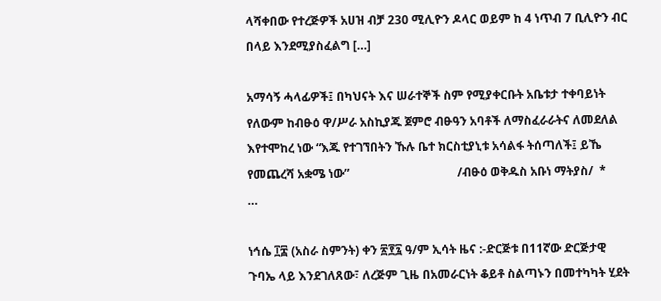ላሻቀበው የተረጅዎች አሀዝ ብቻ 230 ሚሊዮን ዶላር ወይም ከ 4 ነጥብ 7 ቢሊዮን ብር በላይ እንደሚያስፈልግ […]

አማሳኝ ሓላፊዎች፤ በካህናት እና ሠራተኞች ስም የሚያቀርቡት አቤቱታ ተቀባይነት የለውም ከብፁዕ ዋ/ሥራ አስኪያጁ ጀምሮ ብፁዓን አባቶች ለማስፈራራትና ለመደለል እየተሞከረ ነው “እጁ የተገኘበትን ኹሉ ቤተ ክርስቲያኒቱ አሳልፋ ትሰጣለች፤ ይኼ የመጨረሻ አቋሜ ነው”                                    /ብፁዕ ወቅዱስ አቡነ ማትያስ/  *       …

ነኅሴ ፲፰ (አስራ ስምንት) ቀን ፳፻፯ ዓ/ም ኢሳት ዜና :-ድርጅቱ በ11ኛው ድርጅታዊ ጉባኤ ላይ እንደገለጸው፣ ለረጅም ጊዜ በአመራርነት ቆይቶ ስልጣኑን በመተካካት ሂደት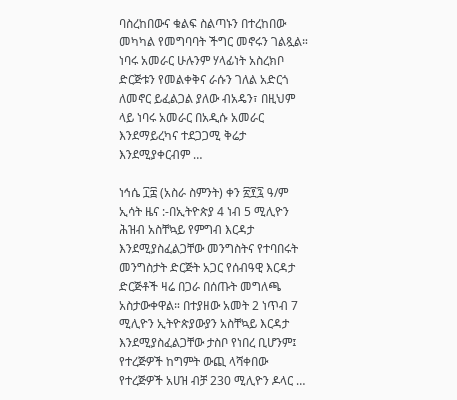ባስረከበውና ቁልፍ ስልጣኑን በተረከበው መካካል የመግባባት ችግር መኖሩን ገልጿል። ነባሩ አመራር ሁሉንም ሃላፊነት አስረክቦ ድርጅቱን የመልቀቅና ራሱን ገለል አድርጎ ለመኖር ይፈልጋል ያለው ብአዴን፣ በዚህም ላይ ነባሩ አመራር በአዲሱ አመራር እንደማይረካና ተደጋጋሚ ቅሬታ እንደሚያቀርብም …

ነኅሴ ፲፰ (አስራ ስምንት) ቀን ፳፻፯ ዓ/ም ኢሳት ዜና :-በኢትዮጵያ 4 ነብ 5 ሚሊዮን ሕዝብ አስቸኳይ የምግብ እርዳታ እንደሚያስፈልጋቸው መንግስትና የተባበሩት መንግስታት ድርጅት አጋር የሰብዓዊ እርዳታ ድርጅቶች ዛሬ በጋራ በሰጡት መግለጫ አስታውቀዋል። በተያዘው አመት 2 ነጥብ 7 ሚሊዮን ኢትዮጵያውያን አስቸኳይ እርዳታ እንደሚያስፈልጋቸው ታስቦ የነበረ ቢሆንም፤ የተረጅዎች ከግምት ውጪ ላሻቀበው የተረጅዎች አሀዝ ብቻ 230 ሚሊዮን ዶላር …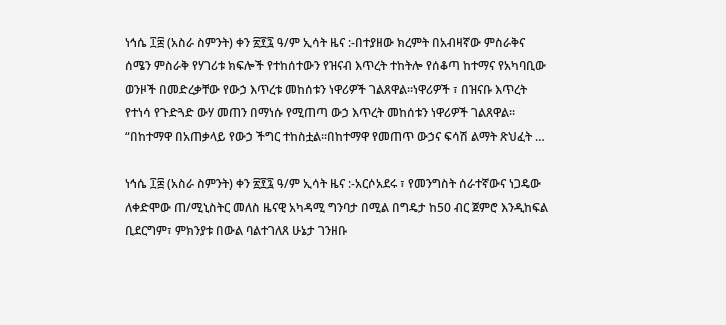ነኅሴ ፲፰ (አስራ ስምንት) ቀን ፳፻፯ ዓ/ም ኢሳት ዜና :-በተያዘው ክረምት በአብዛኛው ምስራቅና ሰሜን ምስራቅ የሃገሪቱ ክፍሎች የተከሰተውን የዝናብ እጥረት ተከትሎ የሰቆጣ ከተማና የአካባቢው ወንዞች በመድረቃቸው የውኃ እጥረቱ መከሰቱን ነዋሪዎች ገልጸዋል፡፡ነዋሪዎች ፣ በዝናቡ እጥረት የተነሳ የጉድጓድ ውሃ መጠን በማነሱ የሚጠጣ ውኃ እጥረት መከሰቱን ነዋሪዎች ገልጸዋል፡፡ “በከተማዋ በአጠቃላይ የውኃ ችግር ተከስቷል፡፡በከተማዋ የመጠጥ ውኃና ፍሳሽ ልማት ጽህፈት …

ነኅሴ ፲፰ (አስራ ስምንት) ቀን ፳፻፯ ዓ/ም ኢሳት ዜና :-አርሶአደሩ ፣ የመንግስት ሰራተኛውና ነጋዴው ለቀድሞው ጠ/ሚኒስትር መለስ ዜናዊ አካዳሚ ግንባታ በሚል በግዴታ ከ50 ብር ጀምሮ እንዲከፍል ቢደርግም፣ ምክንያቱ በውል ባልተገለጸ ሁኔታ ገንዘቡ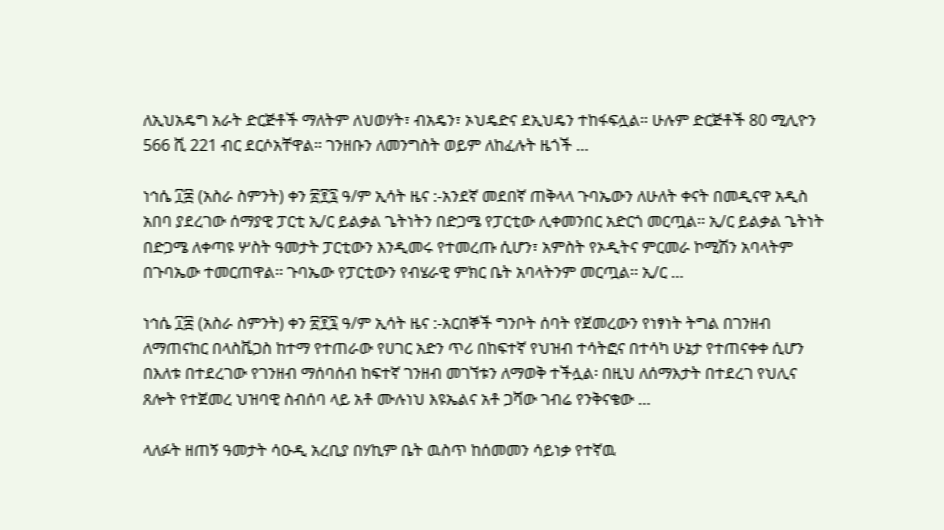ለኢህአዴግ አራት ድርጅቶች ማለትም ለህወሃት፣ ብአዴን፣ ኦህዴድና ደኢህዴን ተከፋፍሏል። ሁሉም ድርጅቶች 80 ሚሊዮን 566 ሺ 221 ብር ደርሶአቸዋል። ገንዘቡን ለመንግስት ወይም ለከፈሉት ዜጎች …

ነኅሴ ፲፰ (አስራ ስምንት) ቀን ፳፻፯ ዓ/ም ኢሳት ዜና :-አንደኛ መደበኛ ጠቅላላ ጉባኤውን ለሁለት ቀናት በመዲናዋ አዲስ አበባ ያደረገው ሰማያዊ ፓርቲ ኢ/ር ይልቃል ጌትነትን በድጋሜ የፓርቲው ሊቀመንበር አድርጎ መርጧል፡፡ ኢ/ር ይልቃል ጌትነት በድጋሜ ለቀጣዩ ሦስት ዓመታት ፓርቲውን እንዲመሩ የተመረጡ ሲሆን፣ አምስት የኦዲትና ምርመራ ኮሚሽን አባላትም በጉባኤው ተመርጠዋል፡፡ ጉባኤው የፓርቲውን የብሄራዊ ምክር ቤት አባላትንም መርጧል፡፡ ኢ/ር …

ነኅሴ ፲፰ (አስራ ስምንት) ቀን ፳፻፯ ዓ/ም ኢሳት ዜና :-አርበኞች ግንቦት ሰባት የጀመረውን የነፃነት ትግል በገንዘብ ለማጠናከር በላስቬጋስ ከተማ የተጠራው የሀገር አድን ጥሪ በከፍተኛ የህዝብ ተሳትፎና በተሳካ ሁኔታ የተጠናቀቀ ሲሆን በእለቱ በተደረገው የገንዘብ ማሰባሰብ ከፍተኛ ገንዘብ መገኘቱን ለማወቅ ተችሏል፡ በዚህ ለሰማእታት በተደረገ የህሊና ጸሎት የተጀመረ ህዝባዊ ስብሰባ ላይ አቶ ሙሉነህ እዩኤልና አቶ ጋሻው ገብሬ የንቅናቄው …

ላለፉት ዘጠኝ ዓመታት ሳዑዲ አረቢያ በሃኪም ቤት ዉስጥ ከሰመመን ሳይነቃ የተኛዉ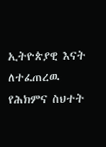ኢትዮጵያዊ እናት ለተፈጠረዉ የሕክምና ስህተት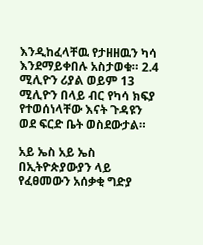እንዲከፈላቸዉ የታዘዘዉን ካሳ እንደማይቀበሉ አስታወቁ። 2.4 ሚሊዮን ሪያል ወይም 13 ሚሊዮን በላይ ብር የካሳ ክፍያ የተወሰነላቸው እናት ጉዳዩን ወደ ፍርድ ቤት ወስደውታል።

አይ ኤስ አይ ኤስ በኢትዮጵያውያን ላይ የፈፀመውን አሰቃቂ ግድያ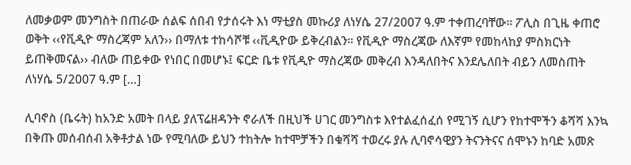ለመቃወም መንግስት በጠራው ሰልፍ ሰበብ የታሰሩት እነ ማቲያስ መኩሪያ ለነሃሴ 27/2007 ዓ.ም ተቀጠረባቸው፡፡ ፖሊስ በጊዜ ቀጠሮ ወቅት ‹‹የቪዲዮ ማስረጃም አለን›› በማለቱ ተከሳሾቹ ‹‹ቪዲዮው ይቅረብልን፡፡ የቪዲዮ ማስረጃው ለእኛም የመከላከያ ምስክርነት ይጠቅመናል›› ብለው ጠይቀው የነበር በመሆኑ፤ ፍርድ ቤቱ የቪዲዮ ማስረጃው መቅረብ እንዳለበትና እንደሌለበት ብይን ለመስጠት ለነሃሴ 5/2007 ዓ.ም […]

ሊባኖስ (ቤሩት) ከአንድ አመት በላይ ያለፕሬዘዳንት ኖራለች በዚህች ሀገር መንግስቱ እየተልፈሰፈሰ የሚገኝ ሲሆን የከተሞችን ቆሻሻ እንኳ በቅጡ መሰብሰብ አቅቶታል ነው የሚባለው ይህን ተከትሎ ከተሞቻችን በቁሻሻ ተወረሩ ያሉ ሊባኖሳዊያን ትናንትናና ሰሞኑን ከባድ አመጽ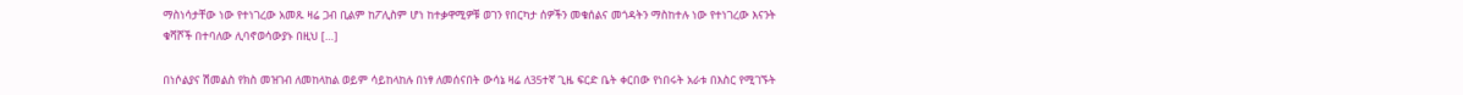ማስነሳታቸው ነው የተነገረው አመጹ ዛሬ ጋብ ቢልም ከፖሊስም ሆነ ከተቃዋሚዎቹ ወገን የበርካታ ሰዎችን መቁሰልና መጎዳትን ማስከተሉ ነው የተነገረው እናንት ቁሻሾች በተባለው ሊባኖወሳውያኑ በዚህ […]

በነሶልያና ሽመልስ የክስ መዝገብ ለመከላከል ወይም ሳይከላከሉ በነፃ ለመሰናበት ውሳኔ ዛሬ ለ35ተኛ ጊዜ ፍርድ ቤት ቀርበው የነበሩት አራቱ በእስር የሚገኙት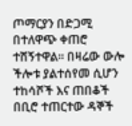ጦማርያን በድጋሚ በተለዋጭ ቀጠሮ ተሸኝተዋል። በዛሬው ውሎ ችሎቱ ያልተሰየመ ሲሆን ተከሳሾች እና ጠበቆች በቢሮ ተጠርተው ዳኞች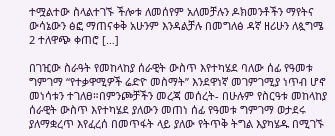ተሟልተው ስላልተገኙ ችሎቱ ለመሰየም አለመቻሉን ዶክመንቶችን ማየትና ውሳኔውን ፅፎ ማጠናቀቅ አሁንም እንዳልቻሉ በመግለፅ ዳኛ ዘሪሁን ለጷግሜ 2 ተለዋጭ ቀጠሮ […]

በገዢው ስራዓት የመከላከያ ሰራዊት ውስጥ እየተካሄደ ባለው ሰፊ የዓመቱ ግምገማ “የተቃዋሚዎች ሬድዮ መስማት” እንደዋነኛ መገምገሚያ ነጥብ ሆኖ መነሳቱን ተገለፀ።በምንጮቻችን መረጃ መሰረት- በሁሉም የስርዓቱ መከላከያ ሰራዊት ውስጥ እየተካሄደ ያለውን መጠነ ሰፊ የዓመቱ ግምገማ ወታደሩ ያለማቋረጥ እየፈረሰ በመጥፋት ላይ ያለው የትጥቅ ትግል እያካሄዱ በሚገኙ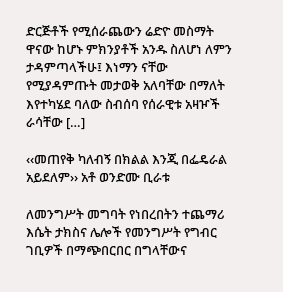ድርጅቶች የሚሰራጨውን ሬድዮ መስማት ዋናው ከሆኑ ምክንያቶች አንዱ ስለሆነ ለምን ታዳምጣላችሁ፤ እነማን ናቸው የሚያዳምጡት መታወቅ አለባቸው በማለት እየተካሄደ ባለው ስብሰባ የሰራዊቱ አዛዦች ራሳቸው […]

‹‹መጠየቅ ካለብኝ በክልል እንጂ በፌዴራል አይደለም›› አቶ ወንድሙ ቢራቱ

ለመንግሥት መግባት የነበረበትን ተጨማሪ እሴት ታክስና ሌሎች የመንግሥት የግብር ገቢዎች በማጭበርበር በግላቸውና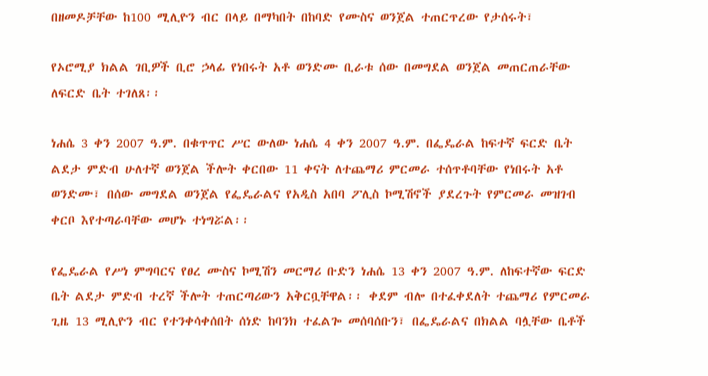በዘመዶቻቸው ከ100 ሚሊዮን ብር በላይ በማካበት በከባድ የሙስና ወንጀል ተጠርጥረው የታሰሩት፣

የኦሮሚያ ክልል ገቢዎች ቢሮ ኃላፊ የነበሩት አቶ ወንድሙ ቢራቱ ሰው በመግደል ወንጀል መጠርጠራቸው ለፍርድ ቤት ተገለጸ፡፡

ነሐሴ 3 ቀን 2007 ዓ.ም. በቁጥጥር ሥር ውለው ነሐሴ 4 ቀን 2007 ዓ.ም. በፌዴራል ከፍተኛ ፍርድ ቤት ልደታ ምድብ ሁለተኛ ወንጀል ችሎት ቀርበው 11 ቀናት ለተጨማሪ ምርመራ ተሰጥቶባቸው የነበሩት አቶ ወንድሙ፣ በሰው መግደል ወንጀል የፌዴራልና የአዲስ አበባ ፖሊስ ኮሚሽኖች ያደረጉት የምርመራ መዝገብ ቀርቦ እየተጣራባቸው መሆኑ ተነግሯል፡፡

የፌዴራል የሥነ ምግባርና የፀረ ሙስና ኮሚሽን መርማሪ ቡድን ነሐሴ 13 ቀን 2007 ዓ.ም. ለከፍተኛው ፍርድ ቤት ልደታ ምድብ ተረኛ ችሎት ተጠርጣሪውን አቅርቧቸዋል፡፡ ቀደም ብሎ በተፈቀደለት ተጨማሪ የምርመራ ጊዜ 13 ሚሊዮን ብር የተንቀሳቀሰበት ሰነድ ከባንክ ተፈልጐ መሰባሰቡን፣ በፌዴራልና በክልል ባሏቸው ቤቶች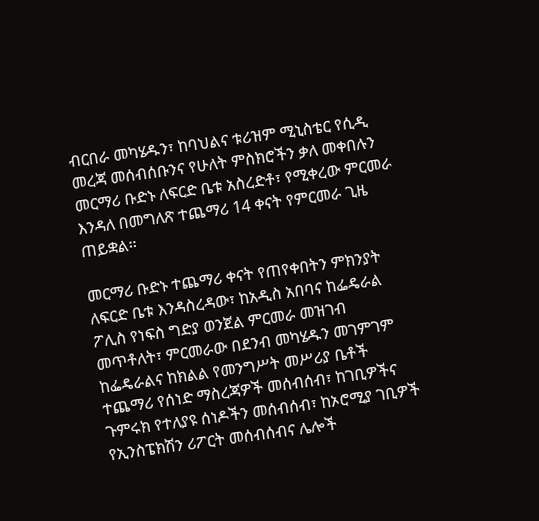ብርበራ መካሄዱን፣ ከባህልና ቱሪዝም ሚኒስቴር የሲዲ መረጃ መሰብሰቡንና የሁለት ምስክሮችን ቃለ መቀበሉን መርማሪ ቡድኑ ለፍርድ ቤቱ አስረድቶ፣ የሚቀረው ምርመራ እንዳለ በመግለጽ ተጨማሪ 14 ቀናት የምርመራ ጊዜ ጠይቋል፡፡

መርማሪ ቡድኑ ተጨማሪ ቀናት የጠየቀበትን ምክንያት ለፍርድ ቤቱ እንዳስረዳው፣ ከአዲስ አበባና ከፌዴራል ፖሊስ የነፍስ ግድያ ወንጀል ምርመራ መዝገብ መጥቶለት፣ ምርመራው በደንብ መካሄዱን መገምገም ከፌዴራልና ከክልል የመንግሥት መሥሪያ ቤቶች ተጨማሪ የሰነድ ማስረጃዎች መሰብሰብ፣ ከገቢዎችና ጉምሩክ የተለያዩ ሰነዶችን መሰብሰብ፣ ከኦሮሚያ ገቢዎች የኢንስፔክሽን ሪፖርት መሰብሰብና ሌሎች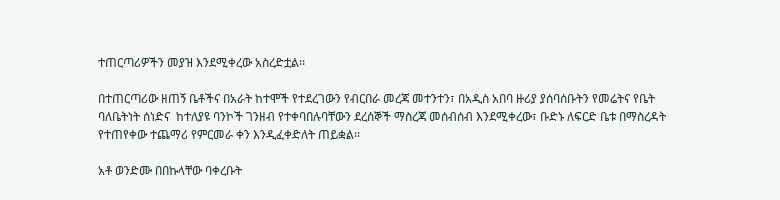ተጠርጣሪዎችን መያዝ እንደሚቀረው አስረድቷል፡፡

በተጠርጣሪው ዘጠኝ ቤቶችና በአራት ከተሞች የተደረገውን የብርበራ መረጃ መተንተን፣ በአዲስ አበባ ዙሪያ ያሰባሰቡትን የመሬትና የቤት ባለቤትነት ሰነድና  ከተለያዩ ባንኮች ገንዘብ የተቀባበሉባቸውን ደረሰኞች ማስረጃ መሰብሰብ እንደሚቀረው፣ ቡድኑ ለፍርድ ቤቱ በማስረዳት የተጠየቀው ተጨማሪ የምርመራ ቀን እንዲፈቀድለት ጠይቋል፡፡

አቶ ወንድሙ በበኩላቸው ባቀረቡት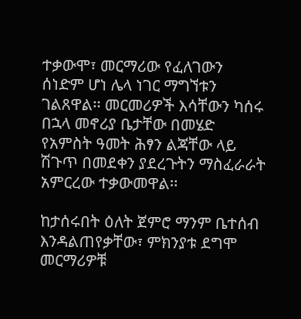ተቃውሞ፣ መርማሪው የፈለገውን ሰነድም ሆነ ሌላ ነገር ማግኘቱን ገልጸዋል፡፡ መርመሪዎች እሳቸውን ካሰሩ በኋላ መኖሪያ ቤታቸው በመሄድ የአምስት ዓመት ሕፃን ልጃቸው ላይ ሽጉጥ በመደቀን ያደረጉትን ማስፈራራት አምርረው ተቃውመዋል፡፡

ከታሰሩበት ዕለት ጀምሮ ማንም ቤተሰብ እንዳልጠየቃቸው፣ ምክንያቱ ደግሞ መርማሪዎቹ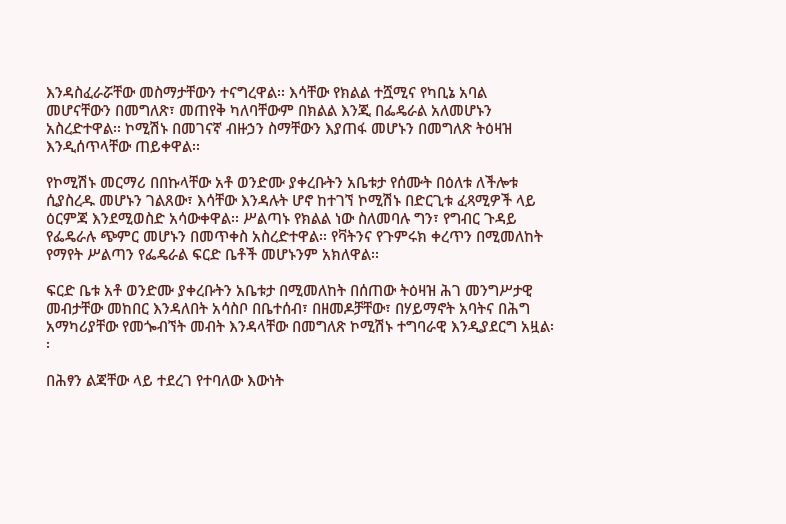እንዳስፈራሯቸው መስማታቸውን ተናግረዋል፡፡ እሳቸው የክልል ተሿሚና የካቢኔ አባል መሆናቸውን በመግለጽ፣ መጠየቅ ካለባቸውም በክልል እንጂ በፌዴራል አለመሆኑን አስረድተዋል፡፡ ኮሚሽኑ በመገናኛ ብዙኃን ስማቸውን እያጠፋ መሆኑን በመግለጽ ትዕዛዝ እንዲሰጥላቸው ጠይቀዋል፡፡

የኮሚሽኑ መርማሪ በበኩላቸው አቶ ወንድሙ ያቀረቡትን አቤቱታ የሰሙት በዕለቱ ለችሎቱ ሲያስረዱ መሆኑን ገልጸው፣ እሳቸው እንዳሉት ሆኖ ከተገኘ ኮሚሽኑ በድርጊቱ ፈጻሚዎች ላይ ዕርምጃ እንደሚወስድ አሳውቀዋል፡፡ ሥልጣኑ የክልል ነው ስለመባሉ ግን፣ የግብር ጉዳይ የፌዴራሉ ጭምር መሆኑን በመጥቀስ አስረድተዋል፡፡ የቫትንና የጉምሩክ ቀረጥን በሚመለከት የማየት ሥልጣን የፌዴራል ፍርድ ቤቶች መሆኑንም አክለዋል፡፡

ፍርድ ቤቱ አቶ ወንድሙ ያቀረቡትን አቤቱታ በሚመለከት በሰጠው ትዕዛዝ ሕገ መንግሥታዊ መብታቸው መከበር እንዳለበት አሳስቦ በቤተሰብ፣ በዘመዶቻቸው፣ በሃይማኖት አባትና በሕግ አማካሪያቸው የመጐብኘት መብት እንዳላቸው በመግለጽ ኮሚሽኑ ተግባራዊ እንዲያደርግ አዟል፡፡

በሕፃን ልጃቸው ላይ ተደረገ የተባለው እውነት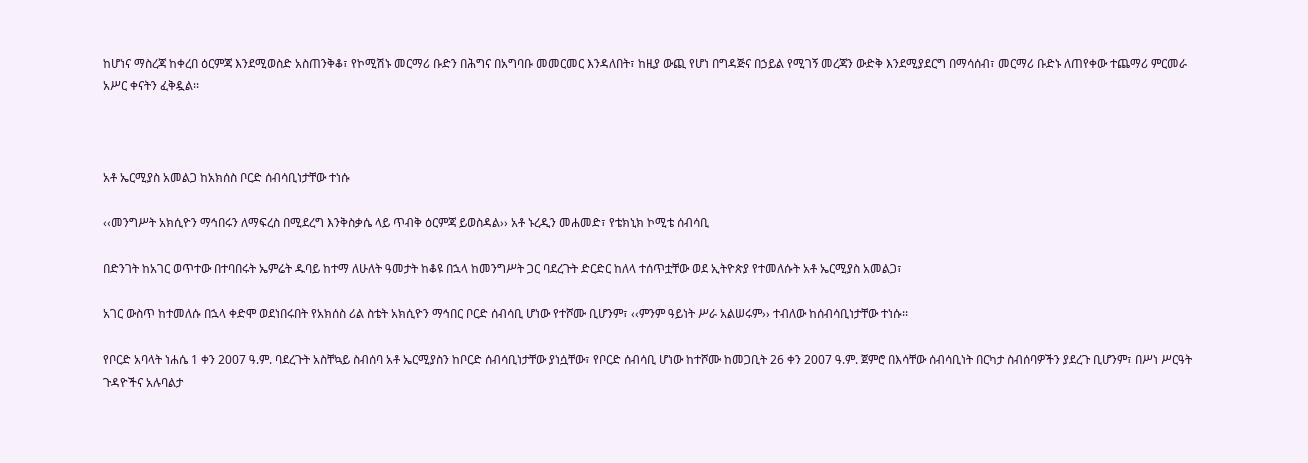ከሆነና ማስረጃ ከቀረበ ዕርምጃ እንደሚወስድ አስጠንቅቆ፣ የኮሚሽኑ መርማሪ ቡድን በሕግና በአግባቡ መመርመር እንዳለበት፣ ከዚያ ውጪ የሆነ በግዳጅና በኃይል የሚገኝ መረጃን ውድቅ እንደሚያደርግ በማሳሰብ፣ መርማሪ ቡድኑ ለጠየቀው ተጨማሪ ምርመራ አሥር ቀናትን ፈቅዷል፡፡



አቶ ኤርሚያስ አመልጋ ከአክሰስ ቦርድ ሰብሳቢነታቸው ተነሱ

‹‹መንግሥት አክሲዮን ማኅበሩን ለማፍረስ በሚደረግ እንቅስቃሴ ላይ ጥብቅ ዕርምጃ ይወስዳል›› አቶ ኑረዲን መሐመድ፣ የቴክኒክ ኮሚቴ ሰብሳቢ

በድንገት ከአገር ወጥተው በተባበሩት ኤምሬት ዱባይ ከተማ ለሁለት ዓመታት ከቆዩ በኋላ ከመንግሥት ጋር ባደረጉት ድርድር ከለላ ተሰጥቷቸው ወደ ኢትዮጵያ የተመለሱት አቶ ኤርሚያስ አመልጋ፣

አገር ውስጥ ከተመለሱ በኋላ ቀድሞ ወደነበሩበት የአክሰስ ሪል ስቴት አክሲዮን ማኅበር ቦርድ ሰብሳቢ ሆነው የተሾሙ ቢሆንም፣ ‹‹ምንም ዓይነት ሥራ አልሠሩም›› ተብለው ከሰብሳቢነታቸው ተነሱ፡፡

የቦርድ አባላት ነሐሴ 1 ቀን 2007 ዓ.ም. ባደረጉት አስቸኳይ ስብሰባ አቶ ኤርሚያስን ከቦርድ ሰብሳቢነታቸው ያነሷቸው፣ የቦርድ ሰብሳቢ ሆነው ከተሾሙ ከመጋቢት 26 ቀን 2007 ዓ.ም. ጀምሮ በእሳቸው ሰብሳቢነት በርካታ ስብሰባዎችን ያደረጉ ቢሆንም፣ በሥነ ሥርዓት ጉዳዮችና አሉባልታ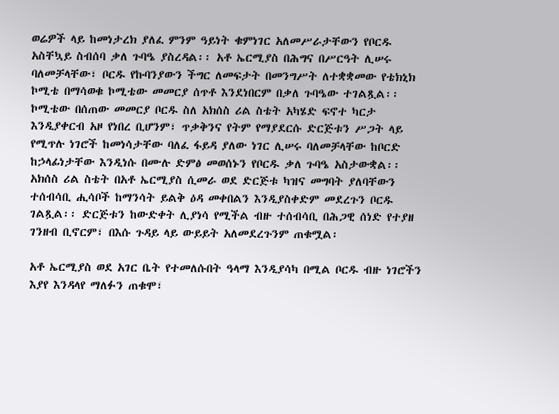ወሬዎች ላይ ከመነታረክ ያለፈ ምንም ዓይነት ቁምነገር አለመሥራታቸውን የቦርዱ አስቸኳይ ስብሰባ ቃለ ጉባዔ ያስረዳል፡፡ አቶ ኤርሚያስ በሕግና በሥርዓት ሊሠሩ ባለመቻላቸው፣ ቦርዱ የኩባንያውን ችግር ለመፍታት በመንግሥት ለተቋቋመው የቴክኒክ ኮሚቴ በማሳወቁ ኮሚቴው መመርያ ሰጥቶ እንደነበርም በቃለ ጉባዔው ተገልጿል፡፡ ኮሚቴው በሰጠው መመርያ ቦርዱ ስለ አክሰስ ሪል ስቴት አካሄድ ፍኖተ ካርታ እንዲያቀርብ አዞ የነበረ ቢሆንም፣ ጥቃቅንና የትም የማያደርሱ ድርጅቱን ሥጋት ላይ የሚጥሉ ነገሮች ከመነሳታቸው ባለፈ ፋይዳ ያለው ነገር ሊሠሩ ባለመቻላቸው ከቦርድ ከኃላፊነታቸው እንዲነሱ በሙሉ ድምፅ መወሰኑን የቦርዱ ቃለ ጉባዔ አስታውቋል፡፡ አክሰስ ሪል ስቴት በአቶ ኤርሚያስ ሲመራ ወደ ድርጅቱ ካዝና መግባት ያለባቸውን ተሰብሳቢ ሒሳቦች ከማንሳት ይልቅ ዕዳ መቀበልን እንዲያስቀድም መደረጉን ቦርዱ ገልጿል፡፡ ድርጅቱን ከውድቀት ሊያነሳ የሚችል ብዙ ተሰብሳቢ በሕጋዊ ሰነድ የተያዘ ገንዘብ ቢኖርም፣ በእሱ ጉዳይ ላይ ውይይት አለመደረጉንም ጠቁሟል፡

አቶ ኤርሚያስ ወደ አገር ቤት የተመለሱበት ዓላማ እንዲያሳካ በሚል ቦርዱ ብዙ ነገሮችን እያየ እንዳላየ ማለፉን ጠቁሞ፣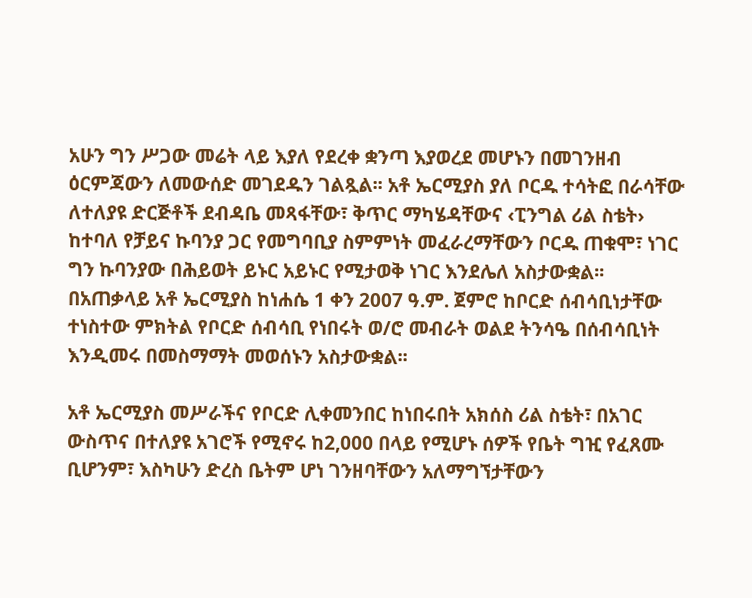አሁን ግን ሥጋው መሬት ላይ እያለ የደረቀ ቋንጣ እያወረደ መሆኑን በመገንዘብ ዕርምጃውን ለመውሰድ መገደዱን ገልጿል፡፡ አቶ ኤርሚያስ ያለ ቦርዱ ተሳትፎ በራሳቸው ለተለያዩ ድርጅቶች ደብዳቤ መጻፋቸው፣ ቅጥር ማካሄዳቸውና ‹ፒንግል ሪል ስቴት› ከተባለ የቻይና ኩባንያ ጋር የመግባቢያ ስምምነት መፈራረማቸውን ቦርዱ ጠቁሞ፣ ነገር ግን ኩባንያው በሕይወት ይኑር አይኑር የሚታወቅ ነገር እንደሌለ አስታውቋል፡፡ በአጠቃላይ አቶ ኤርሚያስ ከነሐሴ 1 ቀን 2007 ዓ.ም. ጀምሮ ከቦርድ ሰብሳቢነታቸው ተነስተው ምክትል የቦርድ ሰብሳቢ የነበሩት ወ/ሮ መብራት ወልደ ትንሳዔ በሰብሳቢነት እንዲመሩ በመስማማት መወሰኑን አስታውቋል፡፡

አቶ ኤርሚያስ መሥራችና የቦርድ ሊቀመንበር ከነበሩበት አክሰስ ሪል ስቴት፣ በአገር ውስጥና በተለያዩ አገሮች የሚኖሩ ከ2,000 በላይ የሚሆኑ ሰዎች የቤት ግዢ የፈጸሙ ቢሆንም፣ እስካሁን ድረስ ቤትም ሆነ ገንዘባቸውን አለማግኘታቸውን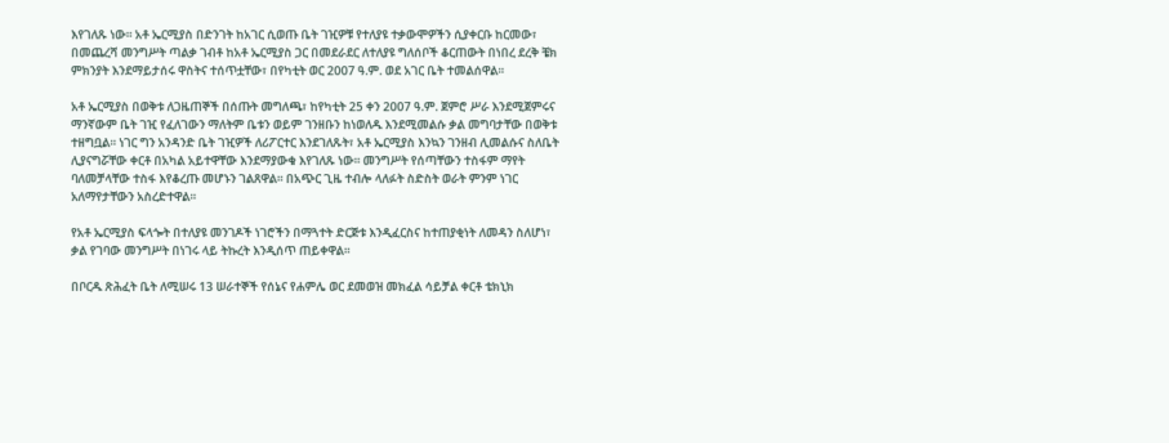እየገለጹ ነው፡፡ አቶ ኤርሚያስ በድንገት ከአገር ሲወጡ ቤት ገዢዎቹ የተለያዩ ተቃውሞዎችን ሲያቀርቡ ከርመው፣ በመጨረሻ መንግሥት ጣልቃ ገብቶ ከአቶ ኤርሚያስ ጋር በመደራደር ለተለያዩ ግለሰቦች ቆርጠውት በነበረ ደረቅ ቼክ ምክንያት እንደማይታሰሩ ዋስትና ተሰጥቷቸው፣ በየካቲት ወር 2007 ዓ.ም. ወደ አገር ቤት ተመልሰዋል፡፡

አቶ ኤርሚያስ በወቅቱ ለጋዜጠኞች በሰጡት መግለጫ፣ ከየካቲት 25 ቀን 2007 ዓ.ም. ጀምሮ ሥራ እንደሚጀምሩና ማንኛውም ቤት ገዢ የፈለገውን ማለትም ቤቱን ወይም ገንዘቡን ከነወለዱ እንደሚመልሱ ቃል መግባታቸው በወቅቱ ተዘግቧል፡፡ ነገር ግን አንዳንድ ቤት ገዢዎች ለሪፖርተር እንደገለጹት፣ አቶ ኤርሚያስ እንኳን ገንዘብ ሊመልሱና ስለቤት ሊያናግሯቸው ቀርቶ በአካል አይተዋቸው እንደማያውቁ እየገለጹ ነው፡፡ መንግሥት የሰጣቸውን ተስፋም ማየት ባለመቻላቸው ተስፋ እየቆረጡ መሆኑን ገልጸዋል፡፡ በአጭር ጊዜ ተብሎ ላለፉት ስድስት ወራት ምንም ነገር አለማየታቸውን አስረድተዋል፡፡

የአቶ ኤርሚያስ ፍላጐት በተለያዩ መንገዶች ነገሮችን በማጓተት ድርጅቱ እንዲፈርስና ከተጠያቂነት ለመዳን ስለሆነ፣ ቃል የገባው መንግሥት በነገሩ ላይ ትኩረት እንዲሰጥ ጠይቀዋል፡፡

በቦርዱ ጽሕፈት ቤት ለሚሠሩ 13 ሠራተኞች የሰኔና የሐምሌ ወር ደመወዝ መክፈል ሳይቻል ቀርቶ ቴክኒክ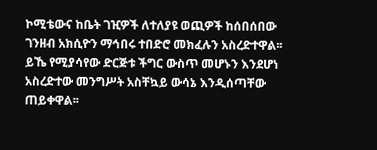ኮሚቴውና ከቤት ገዢዎች ለተለያዩ ወጪዎች ከሰበሰበው ገንዘብ አክሲዮን ማኅበሩ ተበድሮ መክፈሉን አስረድተዋል፡፡ ይኼ የሚያሳየው ድርጅቱ ችግር ውስጥ መሆኑን እንደሆነ አስረድተው መንግሥት አስቸኳይ ውሳኔ እንዲሰጣቸው ጠይቀዋል፡፡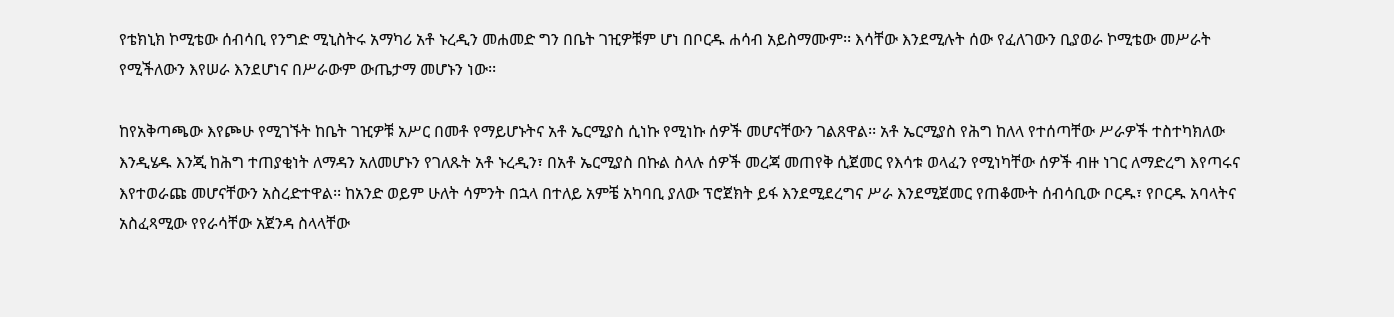የቴክኒክ ኮሚቴው ሰብሳቢ የንግድ ሚኒስትሩ አማካሪ አቶ ኑረዲን መሐመድ ግን በቤት ገዢዎቹም ሆነ በቦርዱ ሐሳብ አይስማሙም፡፡ እሳቸው እንደሚሉት ሰው የፈለገውን ቢያወራ ኮሚቴው መሥራት የሚችለውን እየሠራ እንደሆነና በሥራውም ውጤታማ መሆኑን ነው፡፡

ከየአቅጣጫው እየጮሁ የሚገኙት ከቤት ገዢዎቹ አሥር በመቶ የማይሆኑትና አቶ ኤርሚያስ ሲነኩ የሚነኩ ሰዎች መሆናቸውን ገልጸዋል፡፡ አቶ ኤርሚያስ የሕግ ከለላ የተሰጣቸው ሥራዎች ተስተካክለው እንዲሄዱ እንጂ ከሕግ ተጠያቂነት ለማዳን አለመሆኑን የገለጹት አቶ ኑረዲን፣ በአቶ ኤርሚያስ በኩል ስላሉ ሰዎች መረጃ መጠየቅ ሲጀመር የእሳቱ ወላፈን የሚነካቸው ሰዎች ብዙ ነገር ለማድረግ እየጣሩና እየተወራጩ መሆናቸውን አስረድተዋል፡፡ ከአንድ ወይም ሁለት ሳምንት በኋላ በተለይ አምቼ አካባቢ ያለው ፕሮጀክት ይፋ እንደሚደረግና ሥራ እንደሚጀመር የጠቆሙት ሰብሳቢው ቦርዱ፣ የቦርዱ አባላትና አስፈጻሚው የየራሳቸው አጀንዳ ስላላቸው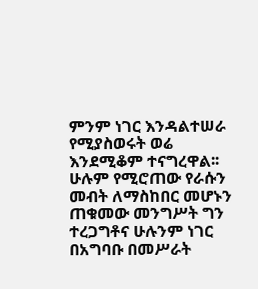ምንም ነገር እንዳልተሠራ የሚያስወሩት ወሬ እንደሚቆም ተናግረዋል፡፡ ሁሉም የሚሮጠው የራሱን መብት ለማስከበር መሆኑን ጠቁመው መንግሥት ግን ተረጋግቶና ሁሉንም ነገር በአግባቡ በመሥራት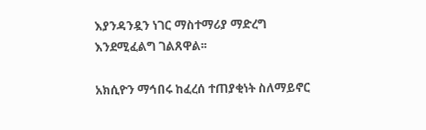እያንዳንዷን ነገር ማስተማሪያ ማድረግ እንደሚፈልግ ገልጸዋል፡፡

አክሲዮን ማኅበሩ ከፈረሰ ተጠያቂነት ስለማይኖር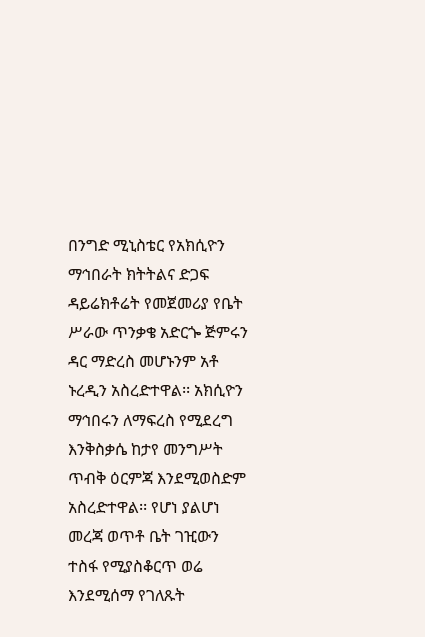በንግድ ሚኒስቴር የአክሲዮን ማኅበራት ክትትልና ድጋፍ ዳይሬክቶሬት የመጀመሪያ የቤት ሥራው ጥንቃቄ አድርጐ ጅምሩን ዳር ማድረስ መሆኑንም አቶ ኑረዲን አስረድተዋል፡፡ አክሲዮን ማኅበሩን ለማፍረስ የሚደረግ እንቅስቃሴ ከታየ መንግሥት ጥብቅ ዕርምጃ እንደሚወስድም አስረድተዋል፡፡ የሆነ ያልሆነ መረጃ ወጥቶ ቤት ገዢውን ተስፋ የሚያስቆርጥ ወሬ እንደሚሰማ የገለጹት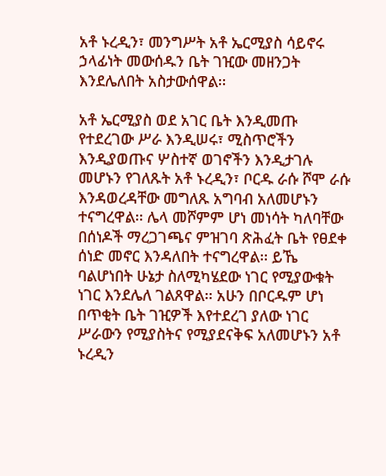አቶ ኑረዲን፣ መንግሥት አቶ ኤርሚያስ ሳይኖሩ ኃላፊነት መውሰዱን ቤት ገዢው መዘንጋት እንደሌለበት አስታውሰዋል፡፡

አቶ ኤርሚያስ ወደ አገር ቤት እንዲመጡ የተደረገው ሥራ እንዲሠሩ፣ ሚስጥሮችን እንዲያወጡና ሦስተኛ ወገኖችን እንዲታገሉ መሆኑን የገለጹት አቶ ኑረዲን፣ ቦርዱ ራሱ ሾሞ ራሱ እንዳወረዳቸው መግለጹ አግባብ አለመሆኑን ተናግረዋል፡፡ ሌላ መሾምም ሆነ መነሳት ካለባቸው በሰነዶች ማረጋገጫና ምዝገባ ጽሕፈት ቤት የፀደቀ ሰነድ መኖር እንዳለበት ተናግረዋል፡፡ ይኼ ባልሆነበት ሁኔታ ስለሚካሄደው ነገር የሚያውቁት ነገር እንደሌለ ገልጸዋል፡፡ አሁን በቦርዱም ሆነ በጥቂት ቤት ገዢዎች እየተደረገ ያለው ነገር ሥራውን የሚያስትና የሚያደናቅፍ አለመሆኑን አቶ ኑረዲን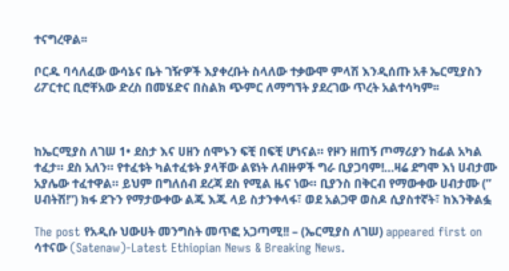ተናግረዋል፡፡

ቦርዱ ባሳለፈው ውሳኔና ቤት ገዥዎች እያቀረቡት ስላለው ተቃውሞ ምላሽ እንዲሰጡ አቶ ኤርሚያስን ሪፖርተር ቢሮቸአው ድረስ በመሄድና በስልክ ጭምር ለማግኘት ያደረገው ጥረት አልተሳካም፡፡



ከኤርሚያስ ለገሠ 1• ደስታ እና ሀዘን ሰሞኑን ፍቺ በፍቺ ሆነናል። የዞን ዘጠኝ ጦማሪያን ከፊል አካል ተፈታ። ደስ አለን። የተፈቱት ካልተፈቱት ያላቸው ልዩነት ለብዙዎች ግራ ቢያጋባም!…ዛሬ ደግሞ እነ ሀብታሙ አያሌው ተፈተዋል። ይህም በግለሰብ ደረጃ ደስ የሚል ዜና ነው። ቢያንስ በቅርብ የማውቀው ሀብታሙ (” ሀብትሽ!”) ክፋ ደጉን የማታውቀው ልጁ እጁ ላይ ስታንቀላፋ፣ ወደ አልጋዋ ወስዶ ሲያስተኛት፣ ከእንቅልፏ

The post የአዲሱ ህውሀት መንግስት መጥፎ አጋጣሚ!! – (ኤርሚያስ ለገሠ) appeared first on ሳተናው (Satenaw)-Latest Ethiopian News & Breaking News.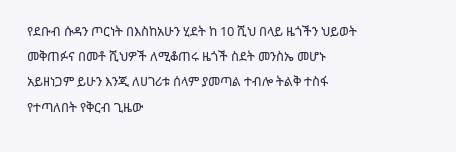የደቡብ ሱዳን ጦርነት በእስከአሁን ሂደት ከ 10 ሺህ በላይ ዜጎችን ህይወት መቅጠፉና በመቶ ሺህዎች ለሚቆጠሩ ዜጎች ስደት መንስኤ መሆኑ አይዘነጋም ይሁን እንጂ ለሀገሪቱ ሰላም ያመጣል ተብሎ ትልቅ ተስፋ የተጣለበት የቅርብ ጊዜው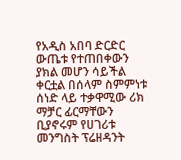የአዲስ አበባ ድርድር ውጤቱ የተጠበቀውን ያክል መሆን ሳይችል ቀርቷል በሰላም ስምምነቱ ሰነድ ላይ ተቃዋሚው ሪክ ማቻር ፊርማቸውን ቢያኖሩም የሀገሪቱ መንግስት ፕሬዘዳንት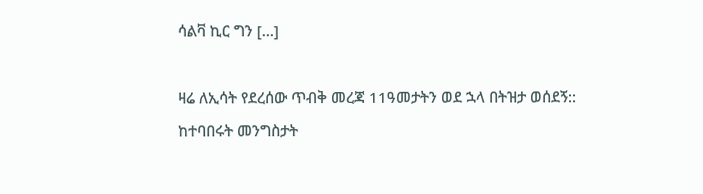ሳልቫ ኪር ግን […]

ዛሬ ለኢሳት የደረሰው ጥብቅ መረጃ 11ዓመታትን ወደ ኋላ በትዝታ ወሰደኝ:: ከተባበሩት መንግስታት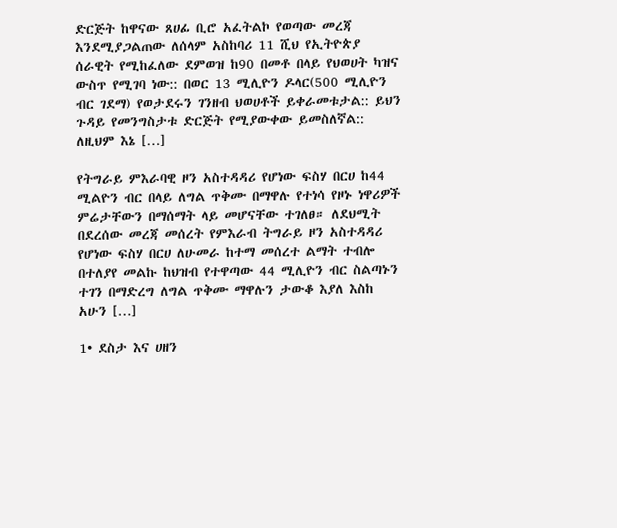ድርጅት ከዋናው ጸሀፊ ቢሮ አፈትልኮ የወጣው መረጃ እንደሚያጋልጠው ለሰላም አስከባሪ 11 ሺህ የኢትዮጵያ ሰራዊት የሚከፈለው ደምወዝ ከ90 በመቶ በላይ የህወሀት ካዝና ውስጥ የሚገባ ነው:: በወር 13 ሚሊዮን ዶላር(500 ሚሊዮን ብር ገደማ) የወታደሩን ገንዘብ ህወሀቶች ይቀራመቱታል:: ይህን ጉዳይ የመንግስታቱ ድርጅት የሚያውቀው ይመስለኛል:: ለዚህም እኔ […]

የትግራይ ምእራባዊ ዞን አስተዳዳሪ የሆነው ፍስሃ በርሀ ከ44 ሚልዮን ብር በላይ ለግል ጥቅሙ በማዋሉ የተነሳ የዞኑ ነዋሪዎች ምሬታቸውን በማሰማት ላይ መሆናቸው ተገለፀ። ለደህሚት በደረሰው መረጃ መሰረት የምእራብ ትግራይ ዞን አስተዳዳሪ የሆነው ፍስሃ በርሀ ለሁመራ ከተማ መሰረተ ልማት ተብሎ በተለያየ መልኩ ከህዝብ የተዋጣው 44 ሚሊዮን ብር ስልጣኑን ተገን በማድረግ ለግል ጥቅሙ ማዋሉን ታውቆ እያለ እስከ አሁን […]

1• ደስታ እና ሀዘን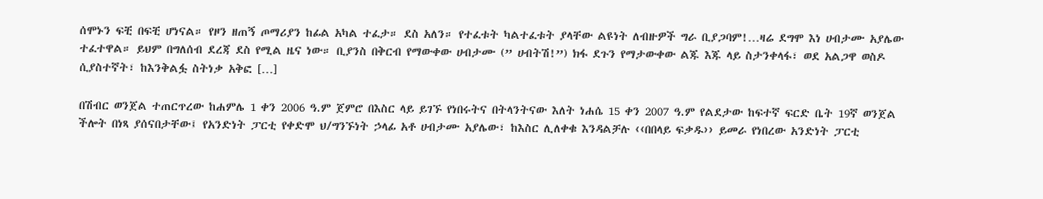ሰሞኑን ፍቺ በፍቺ ሆነናል። የዞን ዘጠኝ ጦማሪያን ከፊል አካል ተፈታ። ደስ አለን። የተፈቱት ካልተፈቱት ያላቸው ልዩነት ለብዙዎች ግራ ቢያጋባም!…ዛሬ ደግሞ እነ ሀብታሙ አያሌው ተፈተዋል። ይህም በግለሰብ ደረጃ ደስ የሚል ዜና ነው። ቢያንስ በቅርብ የማውቀው ሀብታሙ (” ሀብትሽ!”) ክፋ ደጉን የማታውቀው ልጁ እጁ ላይ ስታንቀላፋ፣ ወደ አልጋዋ ወስዶ ሲያስተኛት፣ ከእንቅልፏ ስትነቃ አቅፎ […]

በሽብር ወንጀል ተጠርጥረው ከሐምሌ 1 ቀን 2006 ዓ.ም ጀምሮ በእስር ላይ ይገኙ የነበሩትና በትላንትናው እለት ነሐሴ 15 ቀን 2007 ዓ.ም የልደታው ከፍተኛ ፍርድ ቤት 19ኛ ወንጀል ችሎት በነጻ ያሰናበታቸው፤ የአንድነት ፓርቲ የቀድሞ ህ/ግንኙነት ኃላፊ አቶ ሀብታሙ አያሌው፣ ከእስር ሊለቀቁ እንዳልቻሉ ‹‹በበላይ ፍቃዱ›› ይመራ የነበረው አንድነት ፓርቲ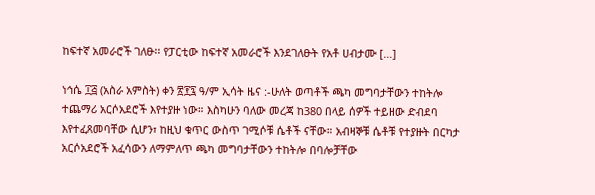ከፍተኛ አመራሮች ገለፁ፡፡ የፓርቲው ከፍተኛ አመራሮች እንደገለፁት የአቶ ሀብታሙ […]

ነኅሴ ፲፭ (አስራ አምስት) ቀን ፳፻፯ ዓ/ም ኢሳት ዜና :-ሁለት ወጣቶች ጫካ መግባታቸውን ተከትሎ ተጨማሪ አርሶአደሮች እየተያዙ ነው። እስካሁን ባለው መረጃ ከ380 በላይ ሰዎች ተይዘው ድብደባ እየተፈጸመባቸው ሲሆን፣ ከዚህ ቁጥር ውስጥ ገሚሶቹ ሴቶች ናቸው። አብዛኞቹ ሴቶቹ የተያዙት በርካታ አርሶአደሮች አፈሳውን ለማምለጥ ጫካ መግባታቸውን ተከትሎ በባሎቻቸው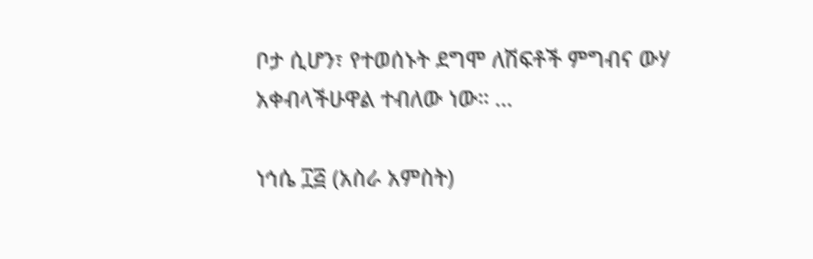ቦታ ሲሆን፣ የተወሰኑት ደግሞ ለሽፍቶች ምግብና ውሃ አቀብላችሁዋል ተብለው ነው። …

ነኅሴ ፲፭ (አስራ አምስት)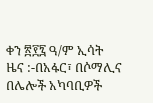ቀን ፳፻፯ ዓ/ም ኢሳት ዜና :-በአፋር፣ በሶማሊና በሌሎች አካባቢዎች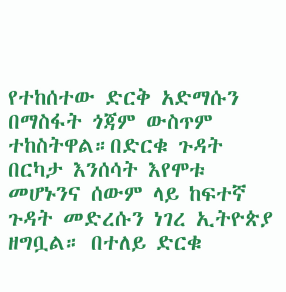የተከሰተው ድርቅ አድማሱን በማስፋት ጎጃም ውስጥም ተከስትዋል።በድርቁ ጉዳት በርካታ እንሰሳት እየሞቱ መሆኑንና ሰውም ላይ ከፍተኛ ጉዳት መድረሱን ነገረ ኢትዮጵያ ዘግቧል። በተለይ ድርቁ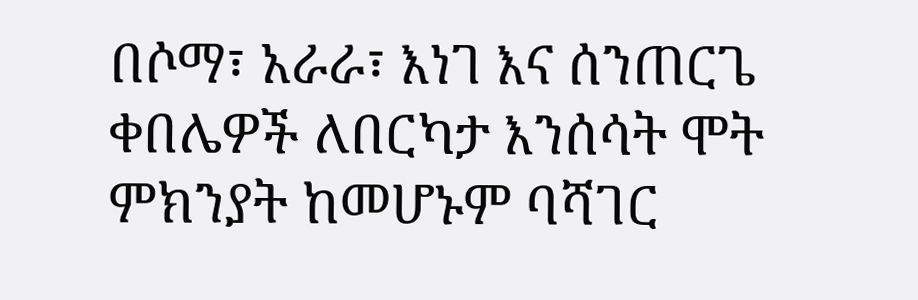በሶማ፣ አራራ፣ እነገ እና ሰንጠርጌ ቀበሌዎች ለበርካታ እንሰሳት ሞት ምክንያት ከመሆኑም ባሻገር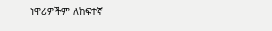ነዋሪዎችም ለከፍተኛ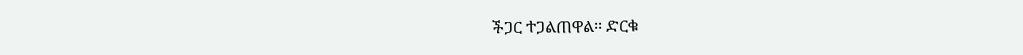ችጋር ተጋልጠዋል፡፡ ድርቁ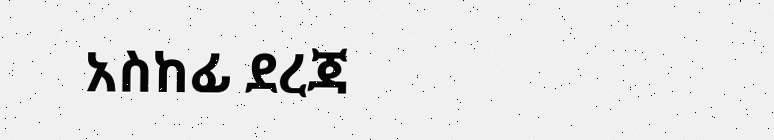አስከፊ ደረጃ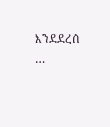እንደደረሰ …